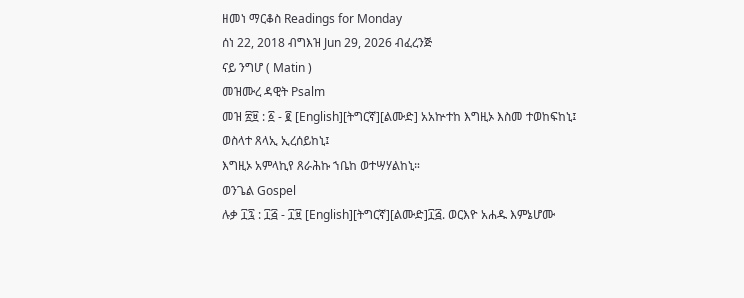ዘመነ ማርቆስ Readings for Monday
ሰነ 22, 2018 ብግእዝ Jun 29, 2026 ብፈረንጅ
ናይ ንግሆ ( Matin )
መዝሙረ ዳዊት Psalm
መዝ ፳፱ : ፩ - ፪ [English][ትግርኛ][ልሙድ] አአኵተከ እግዚኦ እስመ ተወከፍከኒ፤
ወስላተ ጸላኢ ኢረሰይከኒ፤
እግዚኦ አምላኪየ ጸራሕኩ ኀቤከ ወተሣሃልከኒ።
ወንጌል Gospel
ሉቃ ፲፯ : ፲፭ - ፲፱ [English][ትግርኛ][ልሙድ]፲፭. ወርእዮ አሐዱ እምኔሆሙ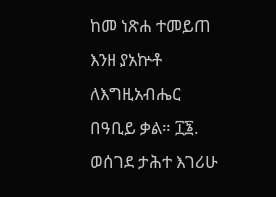ከመ ነጽሐ ተመይጠ እንዘ ያአኵቶ ለእግዚአብሔር በዓቢይ ቃል። ፲፮. ወሰገደ ታሕተ እገሪሁ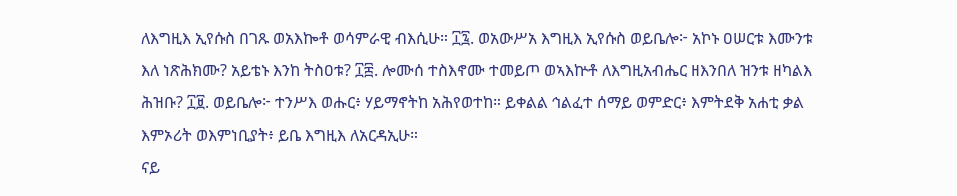ለእግዚእ ኢየሱስ በገጹ ወአእኰቶ ወሳምራዊ ብእሲሁ። ፲፯. ወአውሥአ እግዚእ ኢየሱስ ወይቤሎ፦ አኮኑ ዐሠርቱ እሙንቱ እለ ነጽሕክሙ? አይቴኑ እንከ ትስዐቱ? ፲፰. ሎሙሰ ተስእኖሙ ተመይጦ ወኣእኵቶ ለእግዚአብሔር ዘእንበለ ዝንቱ ዘካልእ ሕዝቡ? ፲፱. ወይቤሎ፦ ተንሥእ ወሑር፥ ሃይማኖትከ አሕየወተከ። ይቀልል ኅልፈተ ሰማይ ወምድር፥ እምትደቅ አሐቲ ቃል እምኦሪት ወእምነቢያት፥ ይቤ እግዚእ ለአርዳኢሁ።
ናይ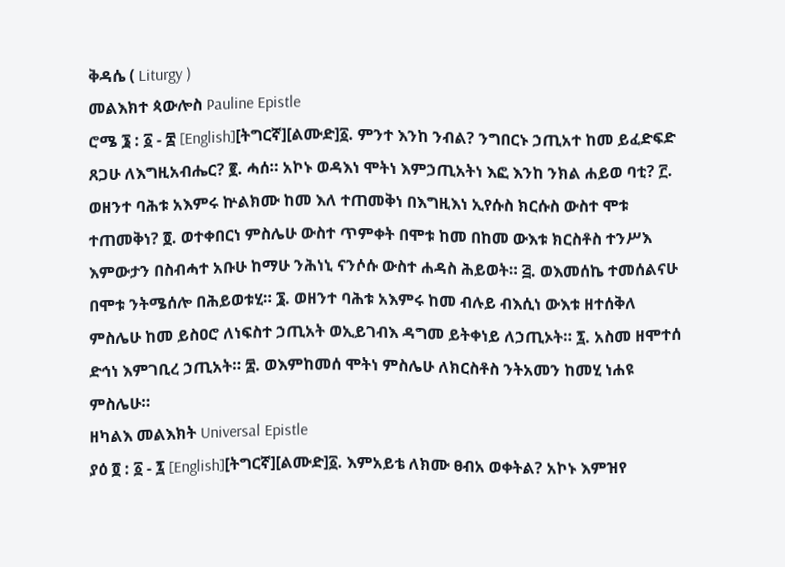ቅዳሴ ( Liturgy )
መልእክተ ጳውሎስ Pauline Epistle
ሮሜ ፮ : ፩ - ፰ [English][ትግርኛ][ልሙድ]፩. ምንተ እንከ ንብል? ንግበርኑ ኃጢአተ ከመ ይፈድፍድ ጸጋሁ ለእግዚአብሔር? ፪. ሓሰ። አኮኑ ወዳእነ ሞትነ እምኃጢአትነ እፎ እንከ ንክል ሐይወ ባቲ? ፫. ወዘንተ ባሕቱ አእምሩ ኵልክሙ ከመ እለ ተጠመቅነ በእግዚእነ ኢየሱስ ክርሱስ ውስተ ሞቱ ተጠመቅነ? ፬. ወተቀበርነ ምስሌሁ ውስተ ጥምቀት በሞቱ ከመ በከመ ውእቱ ክርስቶስ ተንሥእ እምውታን በስብሓተ አቡሁ ከማሁ ንሕነኒ ናንሶሱ ውስተ ሐዳስ ሕይወት። ፭. ወእመሰኬ ተመሰልናሁ በሞቱ ንትሜሰሎ በሕይወቱሂ። ፮. ወዘንተ ባሕቱ አእምሩ ከመ ብሉይ ብእሲነ ውእቱ ዘተሰቅለ ምስሌሁ ከመ ይስዐሮ ለነፍስተ ኃጢአት ወኢይገብእ ዳግመ ይትቀነይ ለኃጢኦት። ፯. አስመ ዘሞተሰ ድኅነ እምገቢረ ኃጢአት። ፰. ወእምከመሰ ሞትነ ምስሌሁ ለክርስቶስ ንትአመን ከመሂ ነሐዩ ምስሌሁ።
ዘካልእ መልእክት Universal Epistle
ያዕ ፬ : ፩ - ፯ [English][ትግርኛ][ልሙድ]፩. እምአይቴ ለክሙ ፀብአ ወቀትል? አኮኑ እምዝየ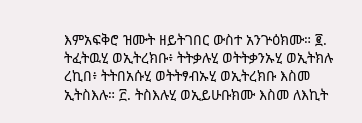እምአፍቅሮ ዝሙት ዘይትገበር ውስተ አንጕዕክሙ። ፪. ትፈትዉሂ ወኢትረክቡ፥ ትትቃሉሂ ወትትቃንኡሂ ወኢትክሉ ረኪበ፥ ትትበአሱሂ ወትትፃብኡሂ ወኢትረክቡ እስመ ኢትስእሉ። ፫. ትስእሉሂ ወኢይሁቡክሙ እስመ ለእኪት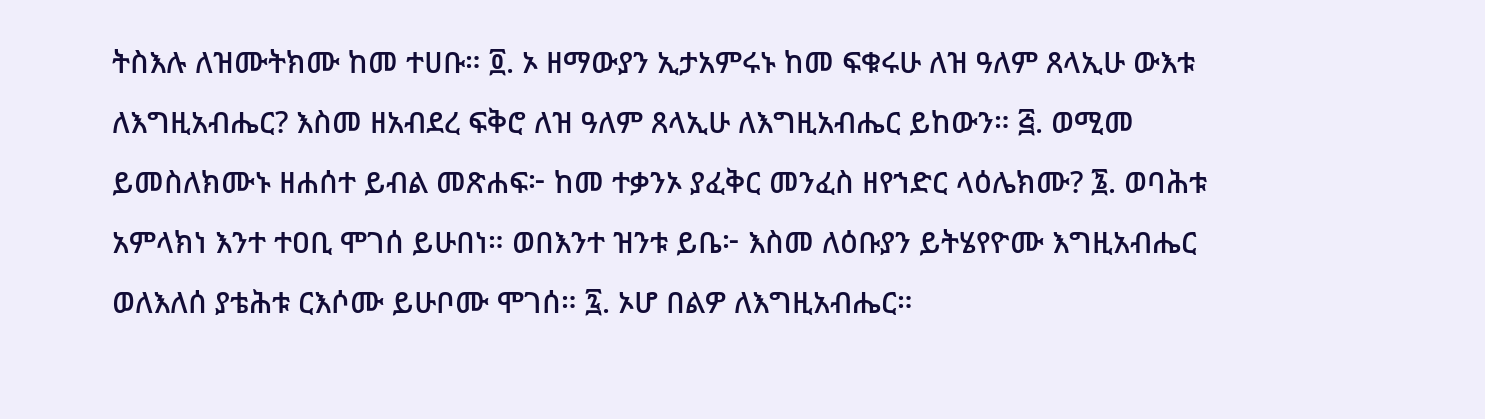ትስእሉ ለዝሙትክሙ ከመ ተሀቡ። ፬. ኦ ዘማውያን ኢታአምሩኑ ከመ ፍቁሩሁ ለዝ ዓለም ጸላኢሁ ውእቱ ለእግዚአብሔር? እስመ ዘአብደረ ፍቅሮ ለዝ ዓለም ጸላኢሁ ለእግዚአብሔር ይከውን። ፭. ወሚመ ይመስለክሙኑ ዘሐሰተ ይብል መጽሐፍ፦ ከመ ተቃንኦ ያፈቅር መንፈስ ዘየኀድር ላዕሌክሙ? ፮. ወባሕቱ አምላክነ እንተ ተዐቢ ሞገሰ ይሁበነ። ወበእንተ ዝንቱ ይቤ፦ እስመ ለዕቡያን ይትሄየዮሙ እግዚአብሔር ወለእለሰ ያቴሕቱ ርእሶሙ ይሁቦሙ ሞገሰ። ፯. ኦሆ በልዎ ለእግዚአብሔር።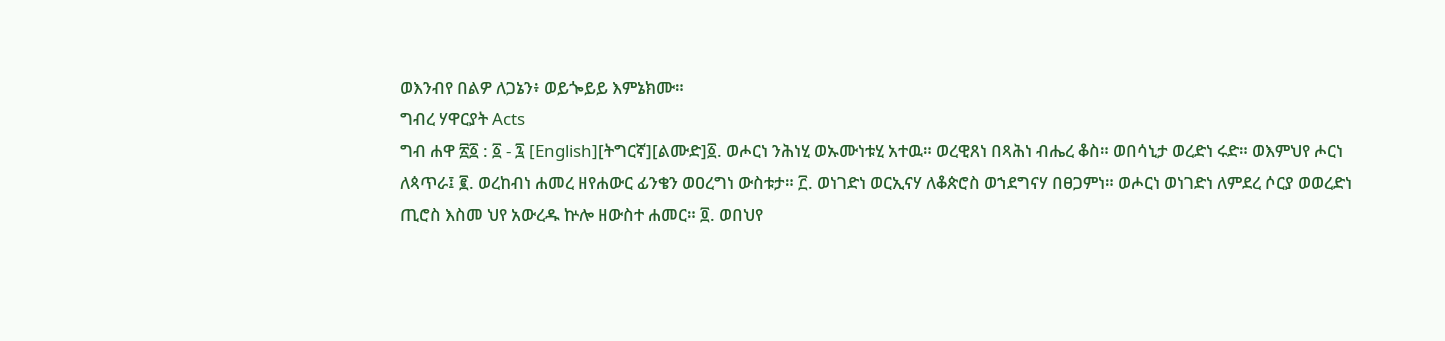ወእንብየ በልዎ ለጋኔን፥ ወይጐይይ እምኔክሙ።
ግብረ ሃዋርያት Acts
ግብ ሐዋ ፳፩ : ፩ - ፯ [English][ትግርኛ][ልሙድ]፩. ወሖርነ ንሕነሂ ወኡሙነቱሂ አተዉ። ወረዊጸነ በጻሕነ ብሔረ ቆስ። ወበሳኒታ ወረድነ ሩድ። ወእምህየ ሖርነ ለጳጥራ፤ ፪. ወረከብነ ሐመረ ዘየሐውር ፊንቄን ወዐረግነ ውስቱታ። ፫. ወነገድነ ወርኢናሃ ለቆጵሮስ ወኀደግናሃ በፀጋምነ። ወሖርነ ወነገድነ ለምደረ ሶርያ ወወረድነ ጢሮስ እስመ ህየ አውረዱ ኵሎ ዘውስተ ሐመር። ፬. ወበህየ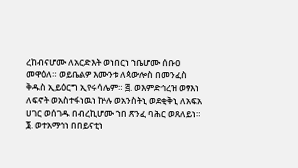ረከብናሆሙ ለአርድእት ወነበርነ ኀቤሆሙ ሰቡዐ መዋዕለ። ወይቤልዎ እሙንቱ ለጳውሎስ በመንፈስ ቅዱስ ኢይዕርግ ኢየሩሳሌም። ፭. ወእምድኅረዝ ወፃእነ ለፍኖት ወአስተፋነዉነ ኵሉ ወአንስትኒ ወደቂቅኒ ለአፍአ ሀገር ወሰገዱ በብረኪሆሙ ኀበ ጽንፈ ባሕር ወጸለይነ። ፮. ወተአማኅነ በበይናቲነ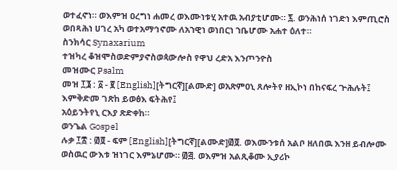ወተፈኖነ። ወእምዝ ዐረግነ ሐመረ ወእሙነቱሂ አተዉ አብያቲሆሙ። ፯. ወንሕነሰ ነገድነ እምጢሮስ ወበጻሕነ ሀገረ አካ ወተአማኅኖሙ ለአኀዊነ ወነበርነ ኀቤሆሙ አሐተ ዕለተ።
ስንክሳር Synaxarium
ተዝካረ ቆዝሞስወድምያኖስወጳውሎስ የዋህ ረድአ እንጦንዮስ
መዝሙር Psalm
መዝ ፲፮ : ፩ - ፪ [English][ትግርኛ][ልሙድ] ወአጽምዐኒ ጸሎትየ ዘኢኮነ በከናፍረ ጕሕሉት፤
እምቅድመ ገጽከ ይወፅእ ፍትሕየ፤
አዕይንትየኒ ርእያ ጽድቀከ።
ወንጌል Gospel
ሉቃ ፲፰ : ፴፬ - ፍም [English][ትግርኛ][ልሙድ]፴፬. ወእሙንቱሰ አልቦ ዘለበዉ እንዘ ይብሎሙ ወስዉር ውእቱ ዝነገር እምኔሆሙ። ፴፭. ወእምዝ አልጺቆሙ ኢያሪኮ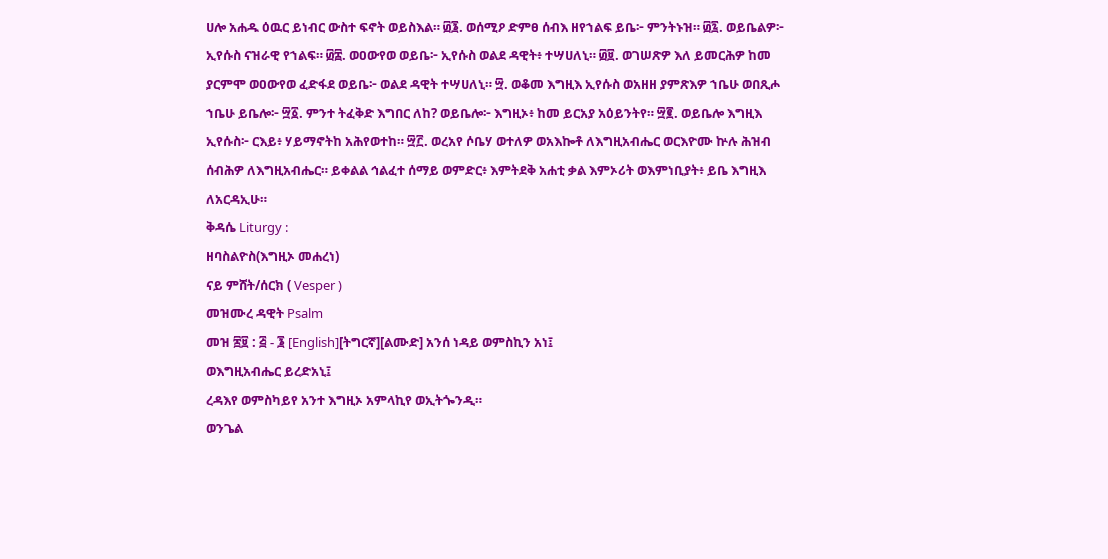ሀሎ አሐዱ ዕዉር ይነብር ውስተ ፍኖት ወይስእል። ፴፮. ወሰሚዖ ድምፀ ሰብእ ዘየኀልፍ ይቤ፦ ምንትኑዝ። ፴፯. ወይቤልዎ፦ ኢየሱስ ናዝራዊ የኀልፍ። ፴፰. ወዐውየወ ወይቤ፦ ኢየሱስ ወልደ ዳዊት፥ ተሣሀለኒ። ፴፱. ወገሠጽዎ እለ ይመርሕዎ ከመ ያርምሞ ወዐውየወ ፈድፋደ ወይቤ፦ ወልደ ዳዊት ተሣሀለኒ። ፵. ወቆመ እግዚእ ኢየሱስ ወአዘዘ ያምጽእዎ ኀቤሁ ወበጺሖ ኀቤሁ ይቤሎ፦ ፵፩. ምንተ ትፈቅድ እግበር ለከ? ወይቤሎ፦ እግዚኦ፥ ከመ ይርአያ አዕይንትየ። ፵፪. ወይቤሎ እግዚእ ኢየሱስ፦ ርእይ፥ ሃይማኖትከ አሕየወተከ። ፵፫. ወረአየ ሶቤሃ ወተለዎ ወአእኰቶ ለእግዚአብሔር ወርእዮሙ ኵሉ ሕዝብ ሰብሕዎ ለእግዚአብሔር። ይቀልል ኅልፈተ ሰማይ ወምድር፥ እምትደቅ አሐቲ ቃል እምኦሪት ወእምነቢያት፥ ይቤ እግዚእ ለአርዳኢሁ።
ቅዳሴ Liturgy :
ዘባስልዮስ(እግዚኦ መሐረነ)
ናይ ምሸት/ሰርክ ( Vesper )
መዝሙረ ዳዊት Psalm
መዝ ፷፱ : ፭ - ፮ [English][ትግርኛ][ልሙድ] አንሰ ነዳይ ወምስኪን አነ፤
ወእግዚአብሔር ይረድአኒ፤
ረዳእየ ወምስካይየ አንተ እግዚኦ አምላኪየ ወኢትጐንዲ።
ወንጌል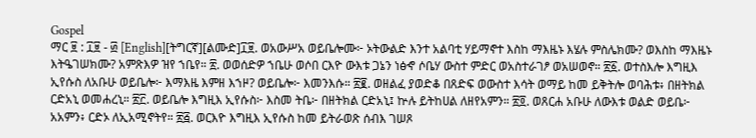Gospel
ማር ፱ : ፲፱ - ፴ [English][ትግርኛ][ልሙድ]፲፱. ወአውሥአ ወይቤሎሙ፦ ኦትውልድ እንተ አልባቲ ሃይማኖተ እስከ ማእዜኑ እሄሉ ምስሌክሙ? ወእስከ ማእዜኑ እትዔገሠክሙ? አምጽእዎ ዝየ ኀቤየ። ፳. ወወሰድዎ ኀቤሁ ወሶበ ርእዮ ውእቱ ጋኔን ነፅኆ ሶቤሃ ውስተ ምድር ወአስተራገፆ ወአሠወኖ። ፳፩. ወተስእሎ እግዚእ ኢየሱስ ለአቡሁ ወይቤሎ፦ እማእዜ እምዘ እኀዞ? ወይቤሎ፦ እመንእሱ። ፳፪. ወዘልፈ ያወድቆ በጸድፍ ወውስተ እሳት ወማይ ከመ ይቅትሎ ወባሕቱ፥ በዘትክል ርድአኒ ወመሐረኒ። ፳፫. ወይቤሎ እግዚእ ኢየሱስ፦ እስመ ትቤ፦ በዘትክል ርድአኒ፤ ኵሉ ይትከሀል ለዘየአምን። ፳፬. ወጸርሐ አቡሁ ለውእቱ ወልድ ወይቤ፦ አአምን፥ ርድኦ ለኢአሚኖትየ። ፳፭. ወርእዮ እግዚእ ኢየሱስ ከመ ይትራወጽ ሰብእ ገሠጾ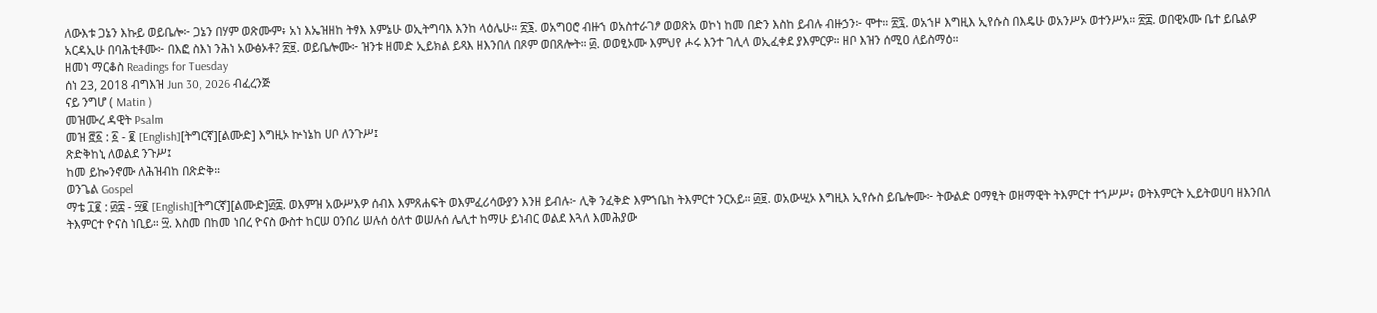ለውእቱ ጋኔን እኩይ ወይቤሎ፦ ጋኔን በሃም ወጽሙም፥ አነ እኤዝዘከ ትፃእ እምኔሁ ወኢትግባእ እንከ ላዕሌሁ። ፳፮. ወአግዐሮ ብዙኀ ወአስተራገፆ ወወጽአ ወኮነ ከመ በድን እስከ ይብሉ ብዙኃን፦ ሞተ። ፳፯. ወአኀዞ እግዚእ ኢየሱስ በእዴሁ ወአንሥኦ ወተንሥአ። ፳፰. ወበዊኦሙ ቤተ ይቤልዎ አርዳኢሁ በባሕቲቶሙ፦ በእፎ ስእነ ንሕነ አውፅኦቶ? ፳፱. ወይቤሎሙ፦ ዝንቱ ዘመድ ኢይክል ይጻእ ዘእንበለ በጾም ወበጸሎት። ፴. ወወፂኦሙ እምህየ ሖሩ እንተ ገሊላ ወኢፈቀደ ያእምርዎ። ዘቦ እዝን ሰሚዐ ለይስማዕ።
ዘመነ ማርቆስ Readings for Tuesday
ሰነ 23, 2018 ብግእዝ Jun 30, 2026 ብፈረንጅ
ናይ ንግሆ ( Matin )
መዝሙረ ዳዊት Psalm
መዝ ፸፩ : ፩ - ፪ [English][ትግርኛ][ልሙድ] እግዚኦ ኵነኔከ ሀቦ ለንጉሥ፤
ጽድቅከኒ ለወልደ ንጉሥ፤
ከመ ይኰንኖሙ ለሕዝብከ በጽድቅ።
ወንጌል Gospel
ማቴ ፲፪ : ፴፰ - ፵፪ [English][ትግርኛ][ልሙድ]፴፰. ወእምዝ አውሥእዎ ሰብእ እምጸሐፍት ወእምፈሪሳውያን እንዘ ይብሉ፦ ሊቅ ንፈቅድ እምኀቤከ ትእምርተ ንርአይ። ፴፱. ወአውሢኦ እግዚእ ኢየሱስ ይቤሎሙ፦ ትውልድ ዐማፂት ወዘማዊት ትእምርተ ተኀሥሥ፥ ወትእምርት ኢይትወሀባ ዘእንበለ ትእምርተ ዮናስ ነቢይ። ፵. እስመ በከመ ነበረ ዮናስ ውስተ ከርሠ ዐንበሪ ሠሉሰ ዕለተ ወሠሉሰ ሌሊተ ከማሁ ይነብር ወልደ እጓለ እመሕያው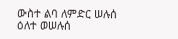ውስተ ልባ ለምድር ሠሉሰ ዕለተ ወሠሉሰ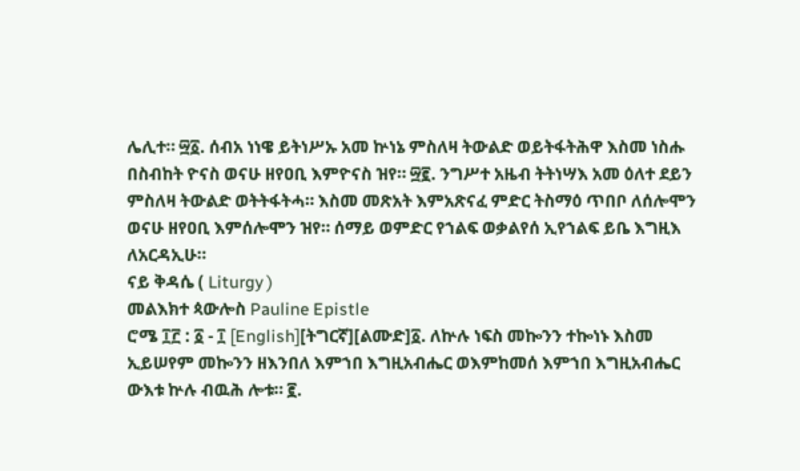ሌሊተ። ፵፩. ሰብአ ነነዌ ይትነሥኡ አመ ኵነኔ ምስለዛ ትውልድ ወይትፋትሕዋ እስመ ነስሑ በስብከት ዮናስ ወናሁ ዘየዐቢ እምዮናስ ዝየ። ፵፪. ንግሥተ አዜብ ትትነሣእ አመ ዕለተ ደይን ምስለዛ ትውልድ ወትትፋትሓ። እስመ መጽአት እምአጽናፈ ምድር ትስማዕ ጥበቦ ለሰሎሞን ወናሁ ዘየዐቢ እምሰሎሞን ዝየ። ሰማይ ወምድር የኀልፍ ወቃልየሰ ኢየኀልፍ ይቤ እግዚእ ለአርዳኢሁ።
ናይ ቅዳሴ ( Liturgy )
መልእክተ ጳውሎስ Pauline Epistle
ሮሜ ፲፫ : ፩ - ፲ [English][ትግርኛ][ልሙድ]፩. ለኵሉ ነፍስ መኰንን ተኰነኑ እስመ ኢይሠየም መኰንን ዘእንበለ እምኀበ እግዚአብሔር ወእምከመሰ እምኀበ እግዚአብሔር ውእቱ ኵሉ ብዉሕ ሎቱ። ፪.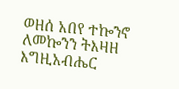ወዘሰ አበየ ተኰንኖ ለመኰንን ትእዛዘ እግዚአብሔር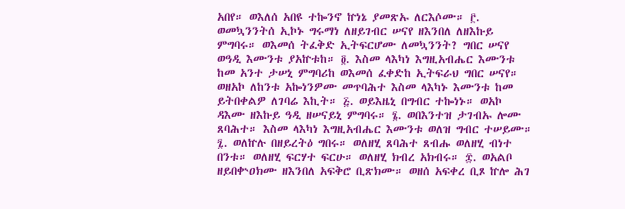አበየ። ወእለሰ አበዩ ተኰንኖ ኵነኔ ያመጽኡ ለርእሶሙ። ፫. ወመኳንንትሰ ኢኮኑ ግሩማነ ለዘይገብር ሠናየ ዘእንበለ ለዘእኩይ ምግባሩ። ወእመሰ ትፈቅድ ኢትፍርሆሙ ለመኳንንት? ግበር ሠናየ ወዓዲ እሙንቱ ያአኵቱከ። ፬. እስመ ላእካነ እግዚአብሔር እሙንቱ ከመ አንተ ታሠኒ ምግባሪከ ወእመሰ ፈቀድከ ኢትፍራህ ግበር ሠናየ። ወዘአኮ ለከንቱ አኰነንዎሙ መጥባሕተ እስመ ላእካኑ እሙንቱ ከመ ይትበቀልዎ ለገባሬ እኪት። ፭. ወይእዜኒ በግብር ተኰነኑ። ወአኮ ዳእሙ ዘእኩይ ዓዲ ዘሠናይኒ ምግባሩ። ፮. ወበእንተዝ ታገብኡ ሎሙ ጸባሕተ። እስመ ላእካነ እግዚአብሔር እሙንቱ ወለዝ ግብር ተሠይሙ። ፯. ወለኵሉ በዘይረትዕ ግበሩ። ወለዘሂ ጸባሕተ ጸብሑ ወለዘሂ ብነተ በንቱ። ወለዘሂ ፍርሃተ ፍርሁ። ወለዘሂ ክብረ አክብሩ። ፰. ወአልቦ ዘይበቍዐክሙ ዘእንበለ አፍቅሮ ቢጽክሙ። ወዘሰ አፍቀረ ቢጾ ኵሎ ሕገ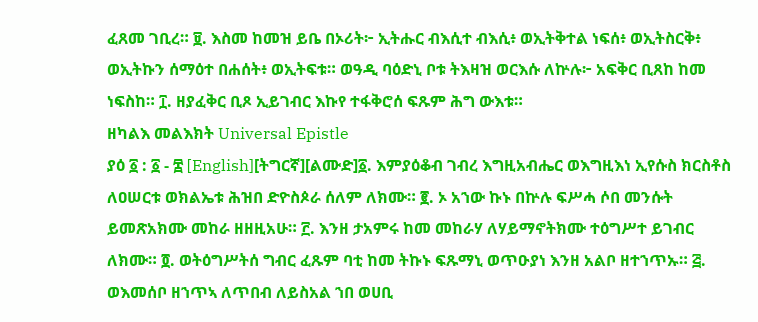ፈጸመ ገቢረ። ፱. እስመ ከመዝ ይቤ በኦሪት፦ ኢትሑር ብእሲተ ብእሲ፥ ወኢትቅተል ነፍሰ፥ ወኢትስርቅ፥ ወኢትኩን ሰማዕተ በሐሰት፥ ወኢትፍቱ። ወዓዲ ባዕድኒ ቦቱ ትእዛዝ ወርእሱ ለኵሉ፦ አፍቅር ቢጸከ ከመ ነፍስከ። ፲. ዘያፈቅር ቢጾ ኢይገብር እኩየ ተፋቅሮሰ ፍጹም ሕግ ውእቱ።
ዘካልእ መልእክት Universal Epistle
ያዕ ፩ : ፩ - ፰ [English][ትግርኛ][ልሙድ]፩. እምያዕቆብ ገብረ እግዚአብሔር ወእግዚእነ ኢየሱስ ክርስቶስ ለዐሠርቱ ወክልኤቱ ሕዝበ ድዮስጶራ ሰለም ለክሙ። ፪. ኦ አኀው ኩኑ በኵሉ ፍሥሓ ሶበ መንሱት ይመጽአክሙ መከራ ዘዘዚአሁ። ፫. እንዘ ታአምሩ ከመ መከራሃ ለሃይማኖትክሙ ተዕግሥተ ይገብር ለክሙ። ፬. ወትዕግሥትሰ ግብር ፈጹም ባቲ ከመ ትኩኑ ፍጹማኒ ወጥዑያነ እንዘ አልቦ ዘተኀጥኡ። ፭. ወእመሰቦ ዘኀጥኣ ለጥበብ ለይስአል ኀበ ወሀቢ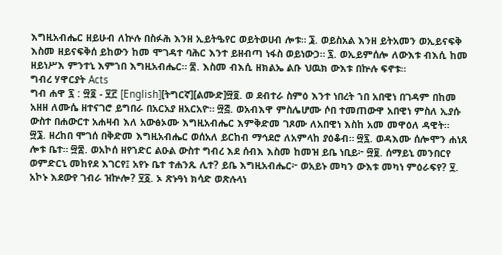እግዚአብሔር ዘይሁብ ለኵሉ በስፉሕ እንዘ ኢይትዔየር ወይትወሀብ ሎቱ። ፮. ወይስአል እንዘ ይትአመን ወኢይናፍቅ እስመ ዘይናፍቅሰ ይከውን ከመ ሞገዳተ ባሕር እንተ ይዘብጣ ነፋስ ወይነውኃ። ፯. ወኢይምሰሎ ለውእቱ ብእሲ ከመ ዘይነሥእ ምንተኒ እምኀበ እግዚአብሔር። ፰. እስመ ብእሲ ዘክልኤ ልቡ ህዉክ ውእቱ በኵሉ ፍኖቱ።
ግብረ ሃዋርያት Acts
ግብ ሐዋ ፯ : ፵፬ - ፶፫ [English][ትግርኛ][ልሙድ]፵፬. ወ ደብተራ ስምዕ እንተ ነበረት ኀበ አበዊነ በገዳም በከመ አዘዘ ለሙሴ ዘተናገሮ ይግበራ በአርአያ ዘአርአዮ። ፵፭. ወአብእዋ ምስሌሆሙ ሶበ ተመጠውዋ አበዊነ ምስለ ኢያሱ ውስተ በሐውርተ አሐዛብ እለ አውፅኦሙ እግዚአብሔር እምቅድመ ገጾሙ ለአበዊነ እስከ አመ መዋዕለ ዳዊት። ፵፮. ዘረከበ ሞገሰ በቅድመ እግዚአብሔር ወሰአለ ይርከብ ማኅደሮ ለአምላከ ያዕቆብ። ፵፯. ወዳእሙ ሰሎሞን ሐነጸ ሎቱ ቤተ። ፵፰. ወአኮሰ ዘየኀድር ልዑል ውስተ ግብረ እደ ሰብእ እስመ ከመዝ ይቤ ነቢይ፦ ፵፱. ሰማይኒ መንበርየ ወምድርኒ መከየደ እገርየ፤ አየኑ ቤተ ተሐንጹ ሊተ? ይቤ እግዚአብሔር፦ ወአይኑ መካን ውእቱ መካነ ምዕራፍየ? ፶. አኮኑ እደውየ ገብራ ዝኵሎ? ፶፩. ኦ ጽኑዓነ ክሳድ ወጽሉላነ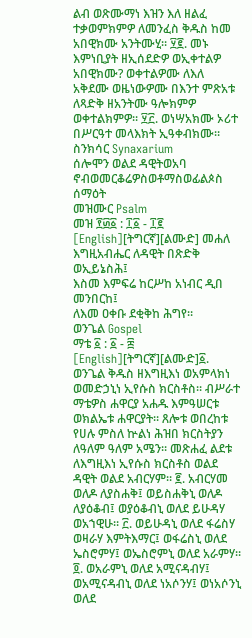ልብ ወጽሙማነ እዝን እለ ዘልፈ ተቃወምክምዎ ለመንፈስ ቅዱስ ከመ አበዊክሙ አንትሙሂ። ፶፪. መኑ እምነቢያት ዘኢሰደድዎ ወኢቀተልዎ አበዊክሙ? ወቀተልዎሙ ለእለ አቅደሙ ወዜነውዎሙ በእንተ ምጽአቱ ለጻድቅ ዘአንትሙ ዓሎክምዎ ወቀተልክምዎ። ፶፫. ወነሣአክሙ ኦሪተ በሥርዓተ መላእክት ኢዓቀብክሙ።
ስንክሳር Synaxarium
ሰሎሞን ወልደ ዳዊትወአባ ኖብወመርቆሬዎስወቶማስወፊልጶስ ሰማዕት
መዝሙር Psalm
መዝ ፻፴፩ : ፲፩ - ፲፪ [English][ትግርኛ][ልሙድ] መሐለ እግዚአብሔር ለዳዊት በጽድቅ ወኢይኔስሕ፤
እስመ እምፍሬ ከርሥከ አነብር ዲበ መንበርከ፤
ለእመ ዐቀቡ ደቂቅከ ሕግየ።
ወንጌል Gospel
ማቴ ፩ : ፩ - ፰ [English][ትግርኛ][ልሙድ]፩. ወንጌል ቅዱስ ዘእግዚእነ ወአምላክነ ወመድኃኒነ ኢየሱስ ክርስቶስ። ብሥራተ ማቴዎስ ሐዋርያ አሐዱ እምዓሠርቱ ወክልኤቱ ሐዋርያት። ጸሎቱ ወበረከቱ የሀሉ ምስለ ኵልነ ሕዝበ ክርስትያን ለዓለም ዓለም አሜን። መጽሐፈ ልደቱ ለእግዚእነ ኢየሱስ ክርስቶስ ወልደ ዳዊት ወልደ አብርሃም። ፪. አብርሃመ ወለዶ ለያስሐቅ፤ ወይስሐቅኒ ወለዶ ለያዕቆብ፤ ወያዕቆብኒ ወለደ ይሁዳሃ ወአኀዊሁ። ፫. ወይሁዳኒ ወለደ ፋሬስሃ ወዛራሃ እምትእማር፤ ወፋሬስኒ ወለደ ኤስሮምሃ፤ ወኤስሮምኒ ወለደ አራምሃ። ፬. ወአራምኒ ወለደ አሚናዳብሃ፤ ወአሚናዳብኒ ወለደ ነአሶንሃ፤ ወነአሶንኒ ወለደ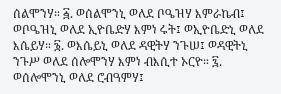ሰልሞንሃ። ፭. ወሰልሞንኒ ወለደ ቦዔዝሃ እምራኬብ፤ ወቦዔዝኒ ወለደ ኢዮቤድሃ እምነ ሩት፤ ወኢዮቤድኒ ወለደ እሴይሃ። ፮. ወእሴይኒ ወለደ ዳዊትሃ ንጉሠ፤ ወዳዊትኒ ንጉሥ ወለደ ሰሎሞንሃ እምነ ብእሲተ ኦርዮ። ፯. ወሰሎሞንኒ ወለደ ሮብዓምሃ፤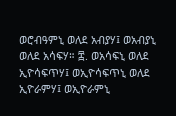ወሮብዓምኒ ወለደ አብያሃ፤ ወአብያኒ ወለደ አሳፍሃ። ፰. ወአሳፍኒ ወለደ ኢዮሳፍጥሃ፤ ወኢዮሳፍጥኒ ወለደ ኢዮራምሃ፤ ወኢዮራምኒ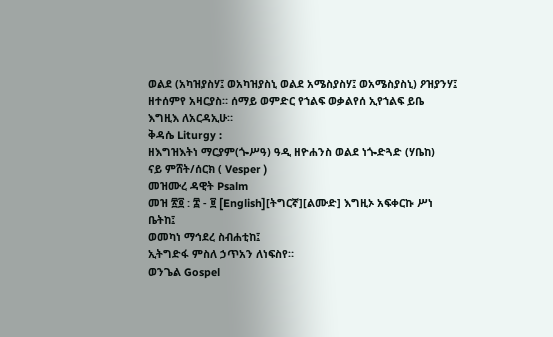ወልደ (አካዝያስሃ፤ ወአካዝያስኒ ወልደ አሜስያስሃ፤ ወአሜስያስኒ) ዖዝያንሃ፤ ዘተሰምየ አዛርያስ። ሰማይ ወምድር የኀልፍ ወቃልየሰ ኢየኀልፍ ይቤ እግዚእ ለአርዳኢሁ።
ቅዳሴ Liturgy :
ዘእግዝእትነ ማርያም(ጐሥዓ) ዓዲ ዘዮሐንስ ወልደ ነጐድጓድ (ሃቤከ)
ናይ ምሸት/ሰርክ ( Vesper )
መዝሙረ ዳዊት Psalm
መዝ ፳፬ : ፰ - ፱ [English][ትግርኛ][ልሙድ] እግዚኦ አፍቀርኩ ሥነ ቤትከ፤
ወመካነ ማኅደረ ስብሐቲከ፤
ኢትግድፋ ምስለ ኃጥአን ለነፍስየ።
ወንጌል Gospel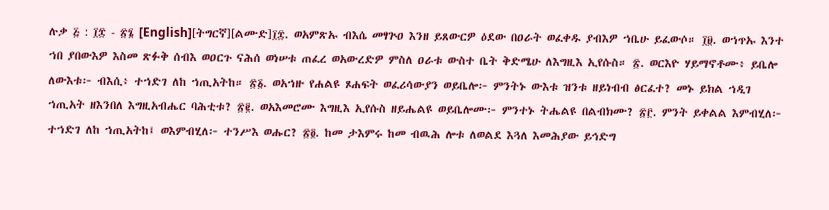ሉቃ ፭ : ፲፰ - ፳፮ [English][ትግርኛ][ልሙድ]፲፰. ወአምጽኡ ብእሴ መፃጕዐ እንዘ ይጸውርዎ ዕደው በዐራት ወፈቀዱ ያብእዎ ኀቤሁ ይፈውሶ። ፲፱. ወኀጥኡ እንተ ኀበ ያበውእዎ እስመ ጽፉቅ ሰብእ ወዐርጉ ናሕሰ ወነሠቱ ጠፈረ ወአውረድዎ ምስለ ዐራቱ ውስተ ቤት ቅድሜሁ ለእግዚእ ኢየሱስ። ፳. ወርእዮ ሃይማኖቶሙ፥ ይቤሎ ለውእቱ፦ ብእሲ፥ ተኀድገ ለከ ኀጢአትከ። ፳፩. ወአኀዙ የሐልዩ ጾሐፍት ወፈሪሳውያን ወይቤሎ፦ ምንትኑ ውእቱ ዝንቱ ዘይነብብ ፅርፈተ? መኑ ይክል ኀዲገ ኀጢአት ዘእንበለ እግዚአብሔር ባሕቲቱ? ፳፪. ወአእመሮሙ እግዚእ ኢየሱስ ዘይሔልዩ ወይቤሎሙ፦ ምንተኑ ትሔልዩ በልብክሙ? ፳፫. ምንት ይቀልል እምብሂለ፦ ተኀድገ ለከ ኀጢአትከ፤ ወእምብሂለ፦ ተንሥእ ወሑር? ፳፬. ከመ ታእምሩ ከመ ብዉሕ ሎቱ ለወልደ እጓለ እመሕያው ይኅድግ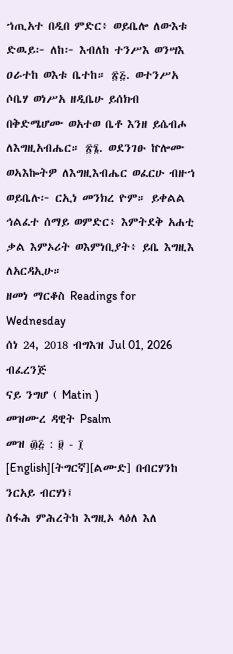ኀጢአተ በዲበ ምድር፥ ወይቤሎ ለውእቱ ድዉይ፦ ለከ፦ እብለከ ተንሥእ ወንሣእ ዐራተከ ወእቱ ቤተከ። ፳፭. ወተንሥአ ሶቤሃ ወነሥአ ዘዲቤሁ ይሰክብ በቅድሜሆሙ ወአተወ ቤቶ እንዘ ይሴብሖ ለእግዚአብሔር። ፳፮. ወደንገፁ ኵሎሙ ወኣእኰትዎ ለእግዚእብሔር ወፈርሁ ብዙኀ ወይቤሉ፦ ርኢነ መንክረ ዮም። ይቀልል ኅልፈተ ሰማይ ወምድር፥ እምትደቅ አሐቲ ቃል እምኦሪት ወእምነቢያት፥ ይቤ እግዚእ ለአርዳኢሁ።
ዘመነ ማርቆስ Readings for Wednesday
ሰነ 24, 2018 ብግእዝ Jul 01, 2026 ብፈረንጅ
ናይ ንግሆ ( Matin )
መዝሙረ ዳዊት Psalm
መዝ ፴፭ : ፱ - ፲ [English][ትግርኛ][ልሙድ] በብርሃንከ ንርአይ ብርሃነ፤
ስፋሕ ምሕረትከ እግዚኦ ላዕለ እለ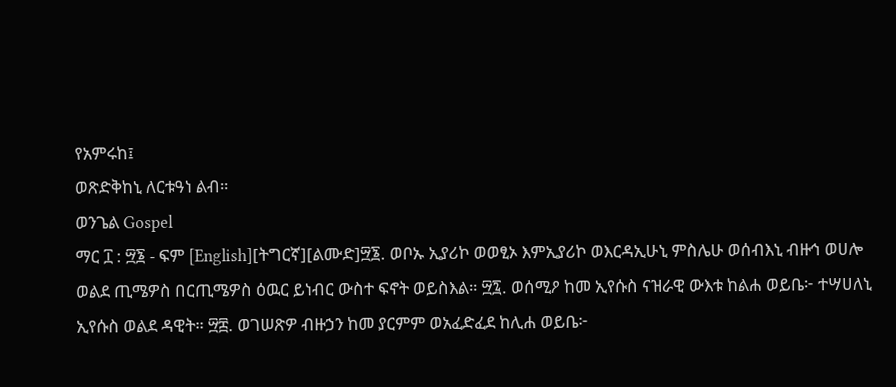የአምሩከ፤
ወጽድቅከኒ ለርቱዓነ ልብ።
ወንጌል Gospel
ማር ፲ : ፵፮ - ፍም [English][ትግርኛ][ልሙድ]፵፮. ወቦኡ ኢያሪኮ ወወፂኦ እምኢያሪኮ ወእርዳኢሁኒ ምስሌሁ ወሰብእኒ ብዙኅ ወሀሎ ወልደ ጢሜዎስ በርጢሜዎስ ዕዉር ይነብር ውስተ ፍኖት ወይስእል። ፵፯. ወሰሚዖ ከመ ኢየሱስ ናዝራዊ ውእቱ ከልሐ ወይቤ፦ ተሣሀለኒ ኢየሱስ ወልደ ዳዊት። ፵፰. ወገሠጽዎ ብዙኃን ከመ ያርምም ወአፈድፈደ ከሊሐ ወይቤ፦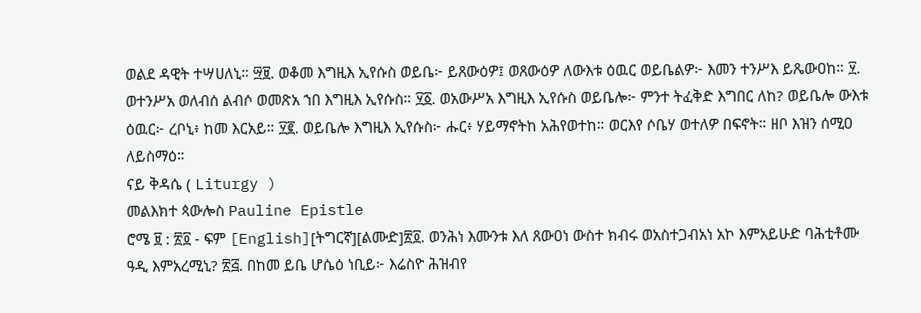ወልደ ዳዊት ተሣሀለኒ። ፵፱. ወቆመ እግዚእ ኢየሱስ ወይቤ፦ ይጸውዕዎ፤ ወጸውዕዎ ለውእቱ ዕዉር ወይቤልዎ፦ እመን ተንሥእ ይጼውዐከ። ፶. ወተንሥአ ወለብሰ ልብሶ ወመጽአ ኀበ እግዚእ ኢየሱስ። ፶፩. ወአውሥአ እግዚእ ኢየሱስ ወይቤሎ፦ ምንተ ትፈቅድ እግበር ለከ? ወይቤሎ ውእቱ ዕዉር፦ ረቦኒ፥ ከመ እርአይ። ፶፪. ወይቤሎ እግዚእ ኢየሱስ፦ ሑር፥ ሃይማኖትከ አሕየወተከ። ወርእየ ሶቤሃ ወተለዎ በፍኖት። ዘቦ እዝን ሰሚዐ ለይስማዕ።
ናይ ቅዳሴ ( Liturgy )
መልእክተ ጳውሎስ Pauline Epistle
ሮሜ ፱ : ፳፬ - ፍም [English][ትግርኛ][ልሙድ]፳፬. ወንሕነ እሙንቱ እለ ጸውዐነ ውስተ ክብሩ ወአስተጋብአነ አኮ እምአይሁድ ባሕቲቶሙ ዓዲ እምአረሚኒ? ፳፭. በከመ ይቤ ሆሴዕ ነቢይ፦ እሬስዮ ሕዝብየ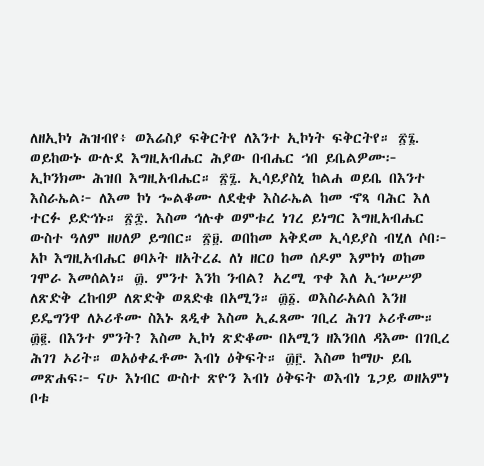ለዘኢኮነ ሕዝብየ፥ ወእሬስያ ፍቅርትየ ለእንተ ኢኮነት ፍቅርትየ። ፳፮. ወይከውኑ ውሉደ እግዚአብሔር ሕያው በብሔር ኀበ ይቤልዎሙ፦ ኢኮንክሙ ሕዝበ እግዚአብሔር። ፳፯. ኢሳይያስኒ ከልሐ ወይቤ በእንተ እስራኤል፦ ለእመ ኮነ ኈልቆሙ ለደቂቀ እስራኤል ከመ ኆጻ ባሕር እለ ተርፉ ይድኅኑ። ፳፰. እስመ ኅሉቀ ወምቱረ ነገረ ይነግር እግዚአብሔር ውስተ ዓለም ዘሀለዎ ይግበር። ፳፱. ወበከመ አቅደመ ኢሳይያስ ብሂለ ሶበ፦ አኮ እግዚአብሔር ፀባኦት ዘአትረፈ ለነ ዘርዐ ከመ ሰዶም እምኮነ ወከመ ገሞራ እመሰልነ። ፴. ምንተ እንከ ንብል? አረሚ ጥቀ እለ ኢኀሠሥዎ ለጽድቅ ረከብዎ ለጽድቅ ወጸድቁ በአሚን። ፴፩. ወእስራአልሰ እንዘ ይዴግንዋ ለኦሪቶሙ ስእኑ ጸዲቀ እስመ ኢፈጸሙ ገቢረ ሕገገ ኦሪቶሙ። ፴፪. በእንተ ምንት? እስመ ኢኮነ ጽድቆሙ በአሚን ዘእንበለ ዳእሙ በገቢረ ሕገገ ኦሪት። ወአዕቀፈቶሙ እብነ ዕቅፍት። ፴፫. እስመ ከማሁ ይቤ መጽሐፍ፦ ናሁ እነብር ውስተ ጽዮን እብነ ዕቅፍት ወእብነ ጌጋይ ወዘአምነ ቦቱ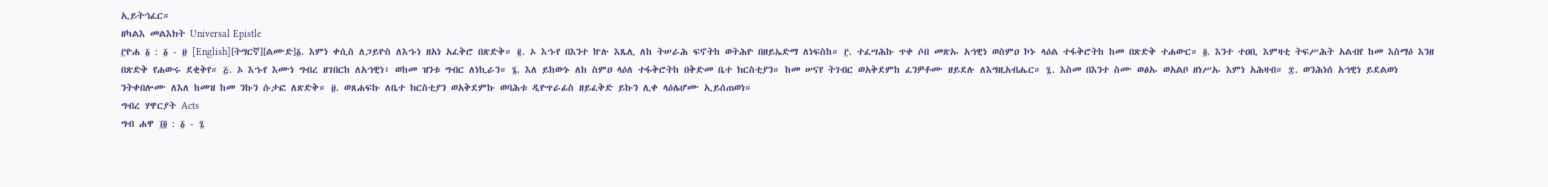ኢይትኀፈር።
ዘካልእ መልእክት Universal Epistle
፫ዮሐ ፩ : ፩ - ፱ [English][ትግርኛ][ልሙድ]፩. እምነ ቀሲስ ለጋይዮስ ለእኁነ ዘአነ አፈቅሮ በጽድቅ። ፪. ኦ እኁየ በእንተ ኵሉ እጼሊ ለከ ትሠራሕ ፍኖትከ ወትሕዮ በዘይኤድማ ለነፍስከ። ፫. ተፈሣሕኩ ጥቀ ሶበ መጽኡ አኀዊነ ወስምዐ ኮኑ ላዕል ተፋቅሮትከ ከመ በጽድቅ ተሐውር። ፬. እንተ ተዐቢ እምዛቲ ትፍሥሕት አልብየ ከመ እስማዕ እንዘ በጽድቅ የሐውሩ ደቂቅየ። ፭. ኦ እኁየ እሙነ ግብረ ዘገበርከ ለአኀዊነ፥ ወከመ ዝንቱ ግብር ለነኪራን። ፮. እለ ይከውኑ ለከ ስምዐ ላዕለ ተፋቅሮትከ በቅድመ ቤተ ክርስቲያን። ከመ ሠናየ ትገብር ወአቅደምከ ፈንዎቶሙ ዘይደሉ ለእግዚአብሔር። ፯. እስመ በእንተ ስሙ ወፅኡ ወአልቦ ዘነሥኡ እምነ አሕዛብ። ፰. ወንሕነሰ አኀዊነ ይደልወነ ንትቀበሎሙ ለእለ ከመዝ ከመ ንኩን ሱታፎ ለጽድቅ። ፱. ወጸሐፍኩ ለቤተ ክርስቲያን ወአቅደምኩ ወባሕቱ ዲዮጥራፊስ ዘይፈቅድ ይኩን ሊቀ ላዕሌሆሙ ኢይሰጠወነ።
ግብረ ሃዋርያት Acts
ግብ ሐዋ ፲፬ : ፩ - ፯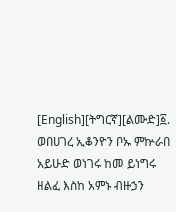[English][ትግርኛ][ልሙድ]፩. ወበሀገረ ኢቆንዮን ቦኡ ምኵራበ አይሁድ ወነገሩ ከመ ይነግሩ ዘልፈ እስከ አምኑ ብዙኃን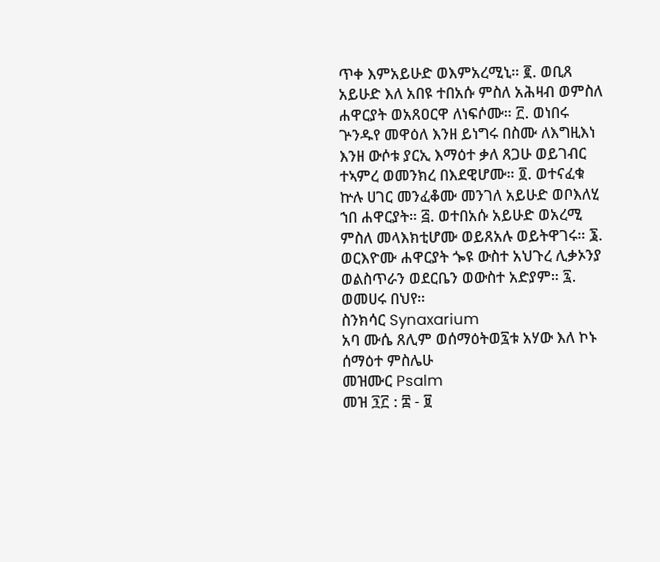ጥቀ እምአይሁድ ወእምአረሚኒ። ፪. ወቢጸ አይሁድ እለ አበዩ ተበአሱ ምስለ አሕዛብ ወምስለ ሐዋርያት ወአጸዐርዋ ለነፍሶሙ። ፫. ወነበሩ ጕንዱየ መዋዕለ እንዘ ይነግሩ በስሙ ለእግዚእነ እንዘ ውሶቱ ያርኢ እማዕተ ቃለ ጸጋሁ ወይገብር ተኣምረ ወመንክረ በእደዊሆሙ። ፬. ወተናፈቁ ኵሉ ሀገር መንፈቆሙ መንገለ አይሁድ ወቦእለሂ ኀበ ሐዋርያት። ፭. ወተበአሱ አይሁድ ወአረሚ ምስለ መላእክቲሆሙ ወይጸአሉ ወይትዋገሩ። ፮. ወርእዮሙ ሐዋርያት ጐዩ ውስተ አህጉረ ሊቃኦንያ ወልስጥራን ወደርቤን ወውስተ አድያም። ፯. ወመሀሩ በህየ።
ስንክሳር Synaxarium
አባ ሙሴ ጸሊም ወሰማዕትወ፯ቱ አሃው እለ ኮኑ ሰማዕተ ምስሌሁ
መዝሙር Psalm
መዝ ፺፫ : ፰ - ፱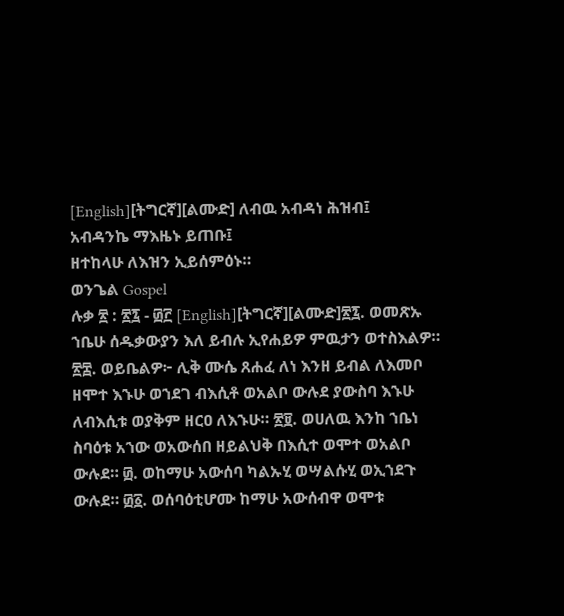[English][ትግርኛ][ልሙድ] ለብዉ አብዳነ ሕዝብ፤
አብዳንኬ ማእዜኑ ይጠቡ፤
ዘተከላሁ ለእዝን ኢይሰምዕኑ።
ወንጌል Gospel
ሉቃ ፳ : ፳፯ - ፴፫ [English][ትግርኛ][ልሙድ]፳፯. ወመጽኡ ኀቤሁ ሰዱቃውያን እለ ይብሉ ኢየሐይዎ ምዉታን ወተስእልዎ። ፳፰. ወይቤልዎ፦ ሊቅ ሙሴ ጸሐፈ ለነ እንዘ ይብል ለእመቦ ዘሞተ እኁሁ ወኀደገ ብእሲቶ ወአልቦ ውሉደ ያውስባ እኁሁ ለብእሲቱ ወያቅም ዘርዐ ለእኁሁ። ፳፱. ወሀለዉ እንከ ኀቤነ ስባዕቱ አኀው ወአውሰበ ዘይልህቅ በእሲተ ወሞተ ወአልቦ ውሉደ። ፴. ወከማሁ አውሰባ ካልኡሂ ወሣልሱሂ ወኢኀደጉ ውሉደ። ፴፩. ወሰባዕቲሆሙ ከማሁ አውሰብዋ ወሞቱ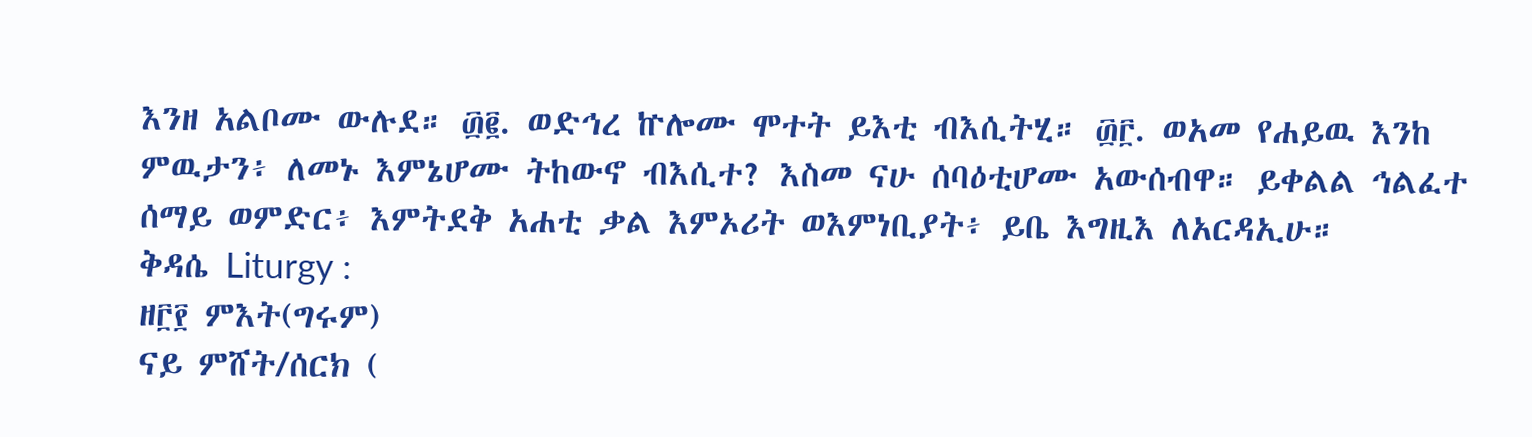እንዘ አልቦሙ ውሉደ። ፴፪. ወድኅረ ኵሎሙ ሞተት ይእቲ ብእሲትሂ። ፴፫. ወአመ የሐይዉ እንከ ምዉታን፥ ለመኑ እምኔሆሙ ትከውኖ ብእሲተ? እስመ ናሁ ሰባዕቲሆሙ አውሰብዋ። ይቀልል ኅልፈተ ሰማይ ወምድር፥ እምትደቅ አሐቲ ቃል እምኦሪት ወእምነቢያት፥ ይቤ እግዚእ ለአርዳኢሁ።
ቅዳሴ Liturgy :
ዘ፫፻ ምእት(ግሩም)
ናይ ምሸት/ሰርክ (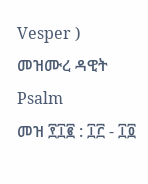Vesper )
መዝሙረ ዳዊት Psalm
መዝ ፻፲፪ : ፲፫ - ፲፬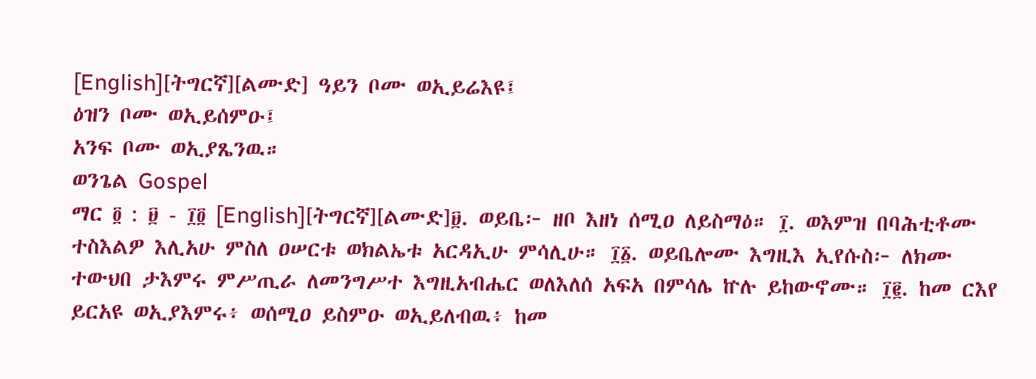[English][ትግርኛ][ልሙድ] ዓይን ቦሙ ወኢይሬእዩ፤
ዕዝን ቦሙ ወኢይሰምዑ፤
አንፍ ቦሙ ወኢያጼንዉ።
ወንጌል Gospel
ማር ፬ : ፱ - ፲፬ [English][ትግርኛ][ልሙድ]፱. ወይቤ፦ ዘቦ እዘነ ሰሚዐ ለይስማዕ። ፲. ወእምዝ በባሕቲቶሙ ተስእልዎ እሊአሁ ምስለ ዐሠርቱ ወክልኤቱ አርዳኢሁ ምሳሊሁ። ፲፩. ወይቤሎሙ እግዚእ ኢየሱስ፦ ለክሙ ተውህበ ታእምሩ ምሥጢራ ለመንግሥተ እግዚአብሔር ወለእለሰ አፍአ በምሳሌ ኵሉ ይከውኖሙ። ፲፪. ከመ ርእየ ይርአዩ ወኢያእምሩ፥ ወሰሚዐ ይስምዑ ወኢይለብዉ፥ ከመ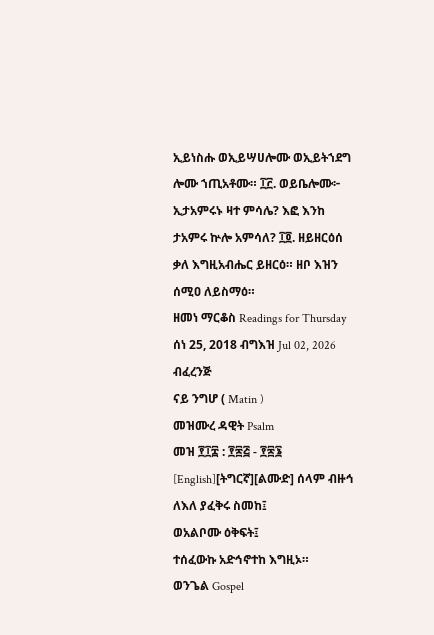ኢይነስሑ ወኢይሣሀሎሙ ወኢይትኀደግ ሎሙ ኀጢአቶሙ። ፲፫. ወይቤሎሙ፦ ኢታአምሩኑ ዛተ ምሳሌ? እፎ እንከ ታአምሩ ኵሎ አምሳለ? ፲፬. ዘይዘርዕሰ ቃለ እግዚአብሔር ይዘርዕ። ዘቦ እዝን ሰሚዐ ለይስማዕ።
ዘመነ ማርቆስ Readings for Thursday
ሰነ 25, 2018 ብግእዝ Jul 02, 2026 ብፈረንጅ
ናይ ንግሆ ( Matin )
መዝሙረ ዳዊት Psalm
መዝ ፻፲፰ : ፻፷፭ - ፻፷፮ [English][ትግርኛ][ልሙድ] ሰላም ብዙኅ ለእለ ያፈቅሩ ስመከ፤
ወአልቦሙ ዕቅፍት፤
ተሰፈውኩ አድኅኖተከ እግዚኦ።
ወንጌል Gospel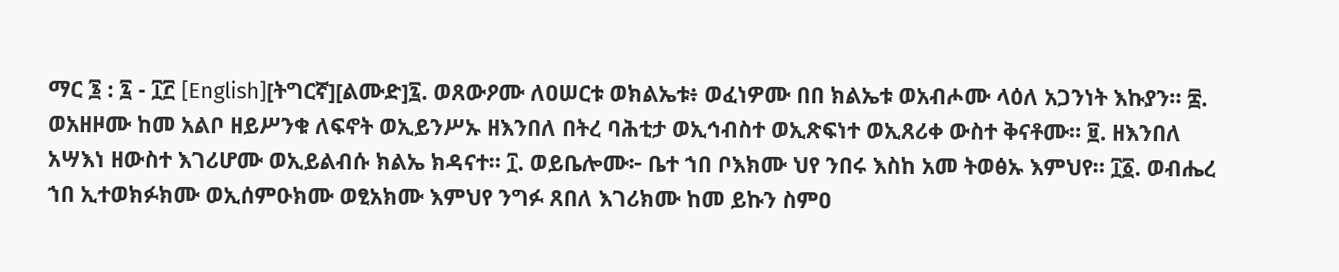ማር ፮ : ፯ - ፲፫ [English][ትግርኛ][ልሙድ]፯. ወጸውዖሙ ለዐሠርቱ ወክልኤቱ፥ ወፈነዎሙ በበ ክልኤቱ ወአብሖሙ ላዕለ አጋንነት እኩያን። ፰. ወአዘዞሙ ከመ አልቦ ዘይሥንቁ ለፍኖት ወኢይንሥኡ ዘእንበለ በትረ ባሕቲታ ወኢኅብስተ ወኢጽፍነተ ወኢጸሪቀ ውስተ ቅናቶሙ። ፱. ዘእንበለ አሣእነ ዘውስተ እገሪሆሙ ወኢይልብሱ ክልኤ ክዳናተ። ፲. ወይቤሎሙ፦ ቤተ ኀበ ቦእክሙ ህየ ንበሩ እስከ አመ ትወፅኡ እምህየ። ፲፩. ወብሔረ ኀበ ኢተወክፉክሙ ወኢሰምዑክሙ ወፂአክሙ እምህየ ንግፉ ጸበለ እገሪክሙ ከመ ይኩን ስምዐ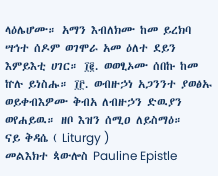ላዕሌሆሙ። አማን እብለክሙ ከመ ይረክባ ሣኅተ ሰዶም ወገሞራ አመ ዕለተ ደይን እምይእቲ ሀገር። ፲፪. ወወፂኦሙ ሰበኩ ከመ ኵሉ ይነስሑ። ፲፫. ወብዙኃነ አጋንንተ ያወፅኡ ወይቀብእዎሙ ቅብአ ለብዙኃን ድዉያን ወየሐይዉ። ዘቦ እዝን ሰሚዐ ለይስማዕ።
ናይ ቅዳሴ ( Liturgy )
መልእክተ ጳውሎስ Pauline Epistle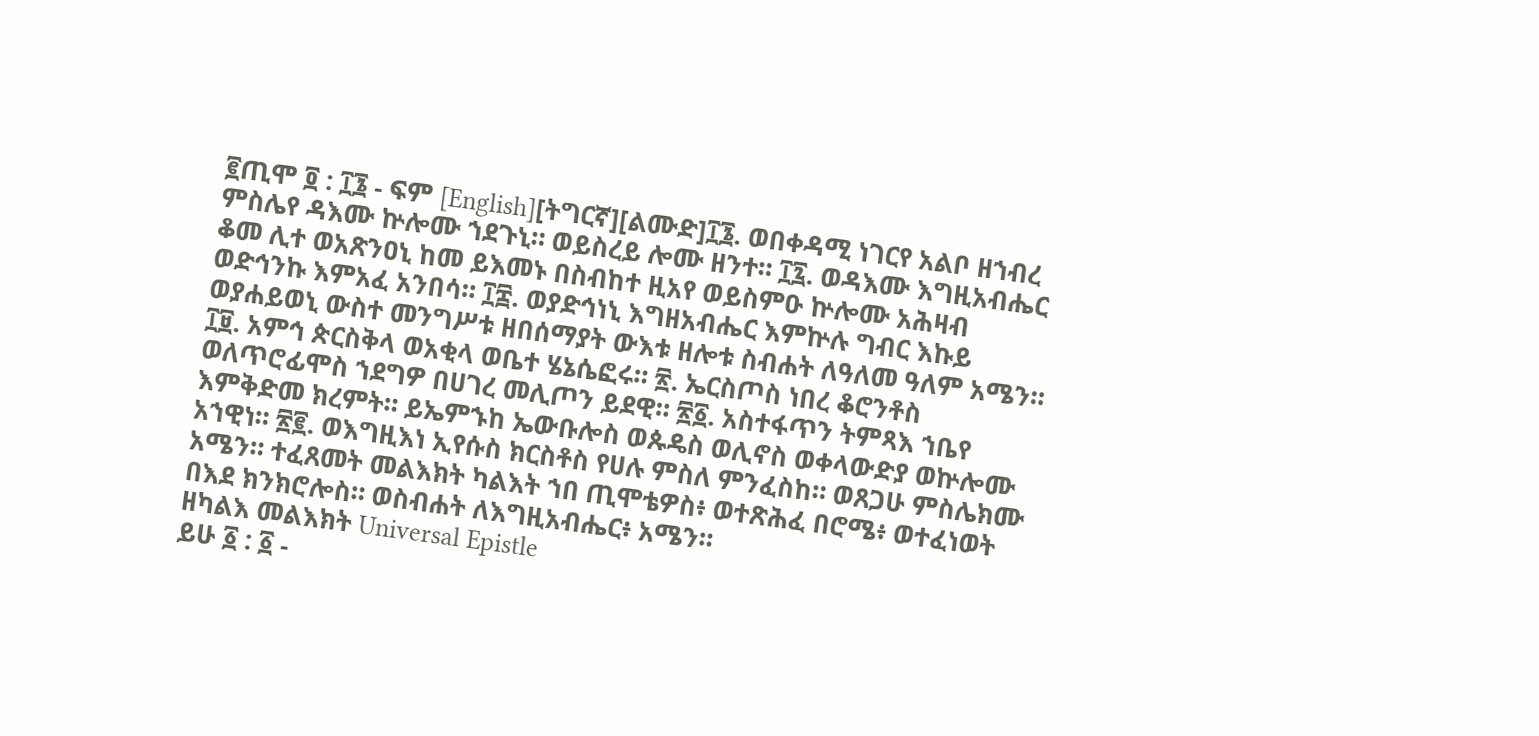፪ጢሞ ፬ : ፲፮ - ፍም [English][ትግርኛ][ልሙድ]፲፮. ወበቀዳሚ ነገርየ አልቦ ዘኀብረ ምስሌየ ዳእሙ ኵሎሙ ኀደጉኒ። ወይስረይ ሎሙ ዘንተ። ፲፯. ወዳእሙ እግዚአብሔር ቆመ ሊተ ወአጽንዐኒ ከመ ይእመኑ በስብከተ ዚአየ ወይስምዑ ኵሎሙ አሕዛብ ወድኅንኩ እምአፈ አንበሳ። ፲፰. ወያድኅነኒ እግዘአብሔር እምኵሉ ግብር እኩይ ወያሐይወኒ ውስተ መንግሥቱ ዘበሰማያት ውእቱ ዘሎቱ ስብሐት ለዓለመ ዓለም አሜን። ፲፱. አምኅ ጵርስቅላ ወአቂላ ወቤተ ሄኔሴፎሩ። ፳. ኤርስጦስ ነበረ ቆሮንቶስ ወለጥሮፊሞስ ኀደግዎ በሀገረ መሊጦን ይደዊ። ፳፩. አስተፋጥን ትምጻእ ኀቤየ እምቅድመ ክረምት። ይኤምኁከ ኤውቡሎስ ወጱዴስ ወሊኖስ ወቀላውድያ ወኵሎሙ አኀዊነ። ፳፪. ወእግዚእነ ኢየሱስ ክርስቶስ የሀሉ ምስለ ምንፈስከ። ወጸጋሁ ምስሌክሙ አሜን። ተፈጸመት መልእክት ካልእት ኀበ ጢሞቴዎስ፥ ወተጽሕፈ በሮሜ፥ ወተፈነወት በእደ ክንክሮሎስ። ወስብሐት ለእግዚአብሔር፥ አሜን።
ዘካልእ መልእክት Universal Epistle
ይሁ ፩ : ፩ -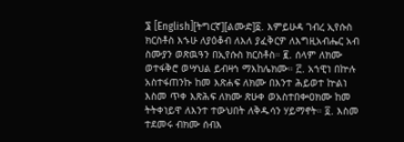፮ [English][ትግርኛ][ልሙድ]፩. እምይሁዳ ገብረ ኢየሱስ ክርስቶስ እኁሁ ለያዕቆብ ለእለ ያፈቅርዎ ለእግዚአብሔር አብ ስሙያን ወጽዉዓን በኢየሱስ ክርስቶስ። ፪. ሰላም ለክሙ ወተፋቅሮ ወሣህል ይብዛኅ ማእከሌክሙ። ፫. አኀዊነ በኵሉ አስተፋጠንኩ ከመ እጽሐፍ ለክሙ በእንተ ሕይወተ ኵልነ እስመ ጥቀ እጽሕፍ ለክሙ ጽሁቀ ወአስተበቍዐክሙ ከመ ትትቀነይዋ ለእንተ ተውህበት ለቅዱሳን ሃይማኖት። ፬. እስመ ተደመሩ ብክሙ ሰብእ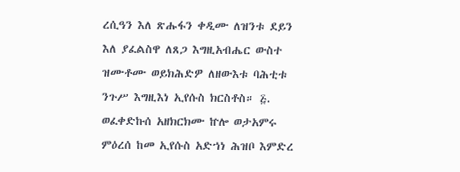ረሲዓን እለ ጽሑፋን ቀዲሙ ለዝንቱ ደይን እለ ያፈልስዋ ለጸጋ እግዚአብሔር ውስተ ዝሙቶሙ ወይክሕድዎ ለዘውእቱ ባሕቲቱ ንጉሥ እግዚእነ ኢየሱስ ክርስቶስ። ፭. ወፈቀድኩሰ አዘክርክሙ ኵሎ ወታአምሩ ምዕረሰ ከመ ኢየሱስ አድኀነ ሕዝቦ እምድረ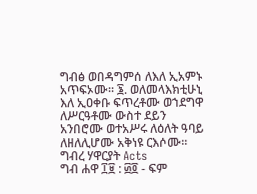ግብፅ ወበዳግምሰ ለእለ ኢአምኑ አጥፍኦሙ። ፮. ወለመላእክቲሁኒ እለ ኢዐቀቡ ፍጥረቶሙ ወኀደግዋ ለሥርዓቶሙ ውስተ ደይን አንበሮሙ ወተአሥሩ ለዕለት ዓባይ ለዘለሊሆሙ አቅነዩ ርእሶሙ።
ግብረ ሃዋርያት Acts
ግብ ሐዋ ፲፱ : ፴፬ - ፍም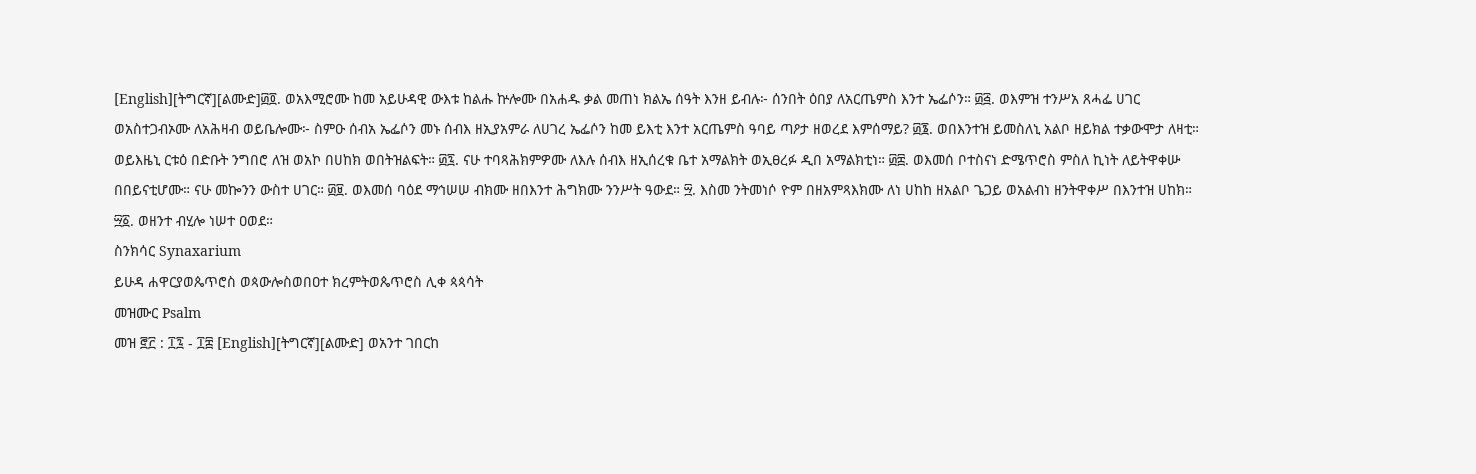[English][ትግርኛ][ልሙድ]፴፬. ወአእሚሮሙ ከመ አይሁዳዊ ውእቱ ከልሑ ኵሎሙ በአሐዱ ቃል መጠነ ክልኤ ሰዓት እንዘ ይብሉ፦ ሰንበት ዕበያ ለአርጤምስ እንተ ኤፌሶን። ፴፭. ወእምዝ ተንሥአ ጸሓፌ ሀገር ወአስተጋብኦሙ ለአሕዛብ ወይቤሎሙ፦ ስምዑ ሰብአ ኤፌሶን መኑ ሰብእ ዘኢያአምራ ለሀገረ ኤፌሶን ከመ ይእቲ እንተ አርጤምስ ዓባይ ጣዖታ ዘወረደ እምሰማይ? ፴፮. ወበእንተዝ ይመስለኒ አልቦ ዘይክል ተቃውሞታ ለዛቲ። ወይእዜኒ ርቱዕ በድቡት ንግበሮ ለዝ ወአኮ በሀከክ ወበትዝልፍት። ፴፯. ናሁ ተባጻሕክምዎሙ ለእሉ ሰብእ ዘኢሰረቁ ቤተ አማልክት ወኢፀረፉ ዲበ አማልክቲነ። ፴፰. ወእመሰ ቦተስናነ ድሜጥሮስ ምስለ ኪነት ለይትዋቀሡ በበይናቲሆሙ። ናሁ መኰንን ውስተ ሀገር። ፴፱. ወእመሰ ባዕደ ማኅሠሠ ብክሙ ዘበእንተ ሕግክሙ ንንሥት ዓውደ። ፵. እስመ ንትመነሶ ዮም በዘአምጻእክሙ ለነ ሀከከ ዘአልቦ ጌጋይ ወአልብነ ዘንትዋቀሥ በእንተዝ ሀከክ። ፵፩. ወዘንተ ብሂሎ ነሠተ ዐወደ።
ስንክሳር Synaxarium
ይሁዳ ሐዋርያወጴጥሮስ ወጳውሎስወበዐተ ክረምትወጴጥሮስ ሊቀ ጳጳሳት
መዝሙር Psalm
መዝ ፸፫ : ፲፯ - ፲፰ [English][ትግርኛ][ልሙድ] ወአንተ ገበርከ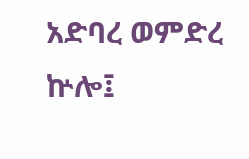አድባረ ወምድረ ኵሎ፤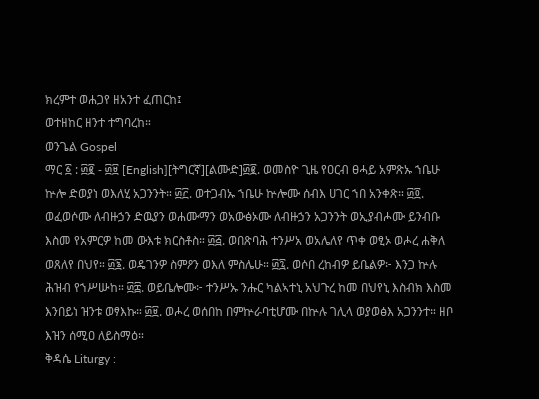ክረምተ ወሐጋየ ዘአንተ ፈጠርከ፤
ወተዘከር ዘንተ ተግባረከ።
ወንጌል Gospel
ማር ፩ : ፴፪ - ፴፱ [English][ትግርኛ][ልሙድ]፴፪. ወመስዮ ጊዜ የዐርብ ፀሓይ አምጽኡ ኀቤሁ ኵሎ ድወያነ ወእለሂ አጋንንት። ፴፫. ወተጋብኡ ኀቤሁ ኵሎሙ ሰብእ ሀገር ኀበ አንቀጽ። ፴፬. ወፈወሶሙ ለብዙኃን ድዉያን ወሐሙማን ወአውፅኦሙ ለብዙኃን አጋንንት ወኢያብሖሙ ይንብቡ እስመ የአምርዎ ከመ ውእቱ ክርስቶስ። ፴፭. ወበጽባሕ ተንሥአ ወአሌለየ ጥቀ ወፂኦ ወሖረ ሐቅለ ወጸለየ በህየ። ፴፮. ወዴገንዎ ስምዖን ወእለ ምስሌሁ። ፴፯. ወሶበ ረከብዎ ይቤልዎ፦ እንጋ ኵሉ ሕዝብ የኀሥሡከ። ፴፰. ወይቤሎሙ፦ ተንሥኡ ንሑር ካልኣተኒ አህጉረ ከመ በህየኒ እስብክ እስመ እንበይነ ዝንቱ ወፃእኩ። ፴፱. ወሖረ ወሰበከ በምኵራባቲሆሙ በኵሉ ገሊላ ወያወፅእ አጋንንተ። ዘቦ እዝን ሰሚዐ ለይስማዕ።
ቅዳሴ Liturgy :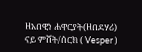ዘአበዊነ ሐዋርያት(ዘበደሃሪ)
ናይ ምሸት/ሰርክ ( Vesper )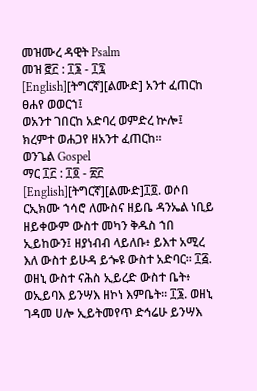መዝሙረ ዳዊት Psalm
መዝ ፸፫ : ፲፮ - ፲፯ [English][ትግርኛ][ልሙድ] አንተ ፈጠርከ ፀሐየ ወወርኀ፤
ወአንተ ገበርከ አድባረ ወምድረ ኵሎ፤
ክረምተ ወሐጋየ ዘአንተ ፈጠርከ።
ወንጌል Gospel
ማር ፲፫ : ፲፬ - ፳፫ [English][ትግርኛ][ልሙድ]፲፬. ወሶበ ርኢክሙ ኀሳሮ ለሙስና ዘይቤ ዳንኤል ነቢይ ዘይቀውም ውስተ መካን ቅዱስ ኀበ ኢይከውን፤ ዘያነብብ ላይለቡ፥ ይእተ አሚረ እለ ውስተ ይሁዳ ይጐዩ ውስተ አድባር። ፲፭. ወዘኒ ውስተ ናሕስ ኢይረድ ውስተ ቤት፥ ወኢይባእ ይንሣእ ዘኮነ እምቤት። ፲፮. ወዘኒ ገዳመ ሀሎ ኢይትመየጥ ድኅሬሁ ይንሣእ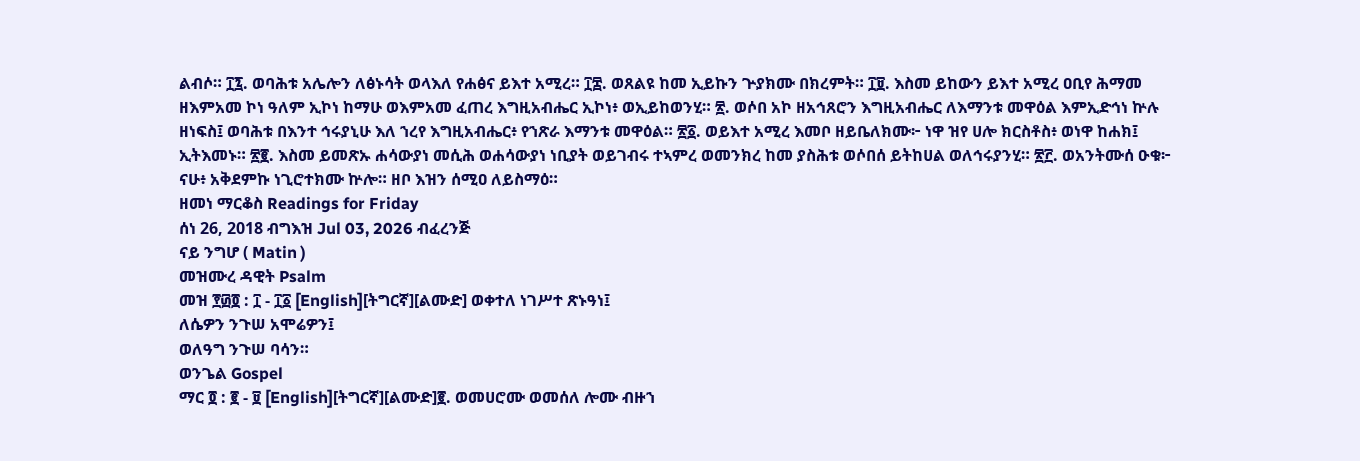ልብሶ። ፲፯. ወባሕቱ አሌሎን ለፅኑሳት ወላእለ የሐፅና ይእተ አሚረ። ፲፰. ወጸልዩ ከመ ኢይኩን ጕያክሙ በክረምት። ፲፱. እስመ ይከውን ይእተ አሚረ ዐቢየ ሕማመ ዘእምአመ ኮነ ዓለም ኢኮነ ከማሁ ወእምአመ ፈጠረ እግዚአብሔር ኢኮነ፥ ወኢይከወንሂ። ፳. ወሶበ አኮ ዘአኅጸሮን እግዚአብሔር ለእማንቱ መዋዕል እምኢድኅነ ኵሉ ዘነፍስ፤ ወባሕቱ በእንተ ኅሩያኒሁ እለ ኀረየ እግዚአብሔር፥ የኀጽራ እማንቱ መዋዕል። ፳፩. ወይእተ አሚረ እመቦ ዘይቤለክሙ፦ ነዋ ዝየ ሀሎ ክርስቶስ፥ ወነዋ ከሐክ፤ ኢትእመኑ። ፳፪. እስመ ይመጽኡ ሐሳውያነ መሲሕ ወሐሳውያነ ነቢያት ወይገብሩ ተኣምረ ወመንክረ ከመ ያስሕቱ ወሶበሰ ይትከሀል ወለኅሩያንሂ። ፳፫. ወአንትሙሰ ዑቁ፦ ናሁ፥ አቅደምኩ ነጊሮተክሙ ኵሎ። ዘቦ እዝን ሰሚዐ ለይስማዕ።
ዘመነ ማርቆስ Readings for Friday
ሰነ 26, 2018 ብግእዝ Jul 03, 2026 ብፈረንጅ
ናይ ንግሆ ( Matin )
መዝሙረ ዳዊት Psalm
መዝ ፻፴፬ : ፲ - ፲፩ [English][ትግርኛ][ልሙድ] ወቀተለ ነገሥተ ጽኑዓነ፤
ለሴዎን ንጉሠ አሞሬዎን፤
ወለዓግ ንጉሠ ባሳን።
ወንጌል Gospel
ማር ፬ : ፪ - ፱ [English][ትግርኛ][ልሙድ]፪. ወመሀሮሙ ወመሰለ ሎሙ ብዙኀ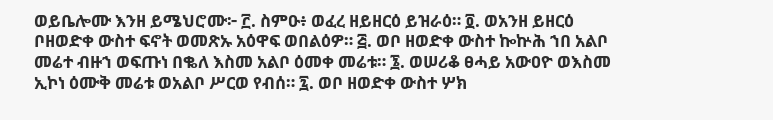ወይቤሎሙ እንዘ ይሜህሮሙ፦ ፫. ስምዑ፥ ወፈረ ዘይዘርዕ ይዝራዕ። ፬. ወአንዘ ይዘርዕ ቦዘወድቀ ውስተ ፍኖት ወመጽኡ አዕዋፍ ወበልዕዎ። ፭. ወቦ ዘወድቀ ውስተ ኰኵሕ ኀበ አልቦ መሬተ ብዙኀ ወፍጡነ በቈለ እስመ አልቦ ዕመቀ መሬቱ። ፮. ወሠሪቆ ፀሓይ አውዐዮ ወእስመ ኢኮነ ዕሙቅ መሬቱ ወአልቦ ሥርወ የብሰ። ፯. ወቦ ዘወድቀ ውስተ ሦክ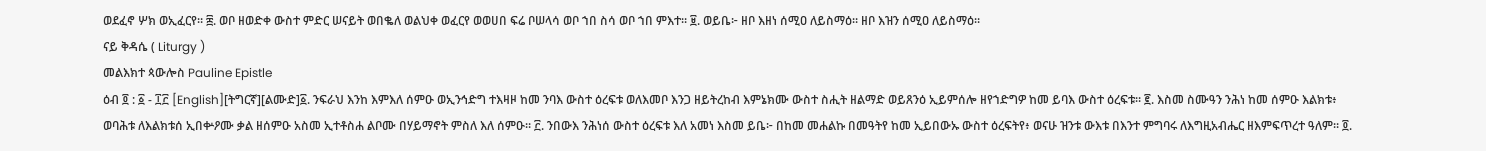ወደፈኖ ሦክ ወኢፈርየ። ፰. ወቦ ዘወድቀ ውስተ ምድር ሠናይት ወበቈለ ወልህቀ ወፈርየ ወወሀበ ፍሬ ቦሠላሳ ወቦ ኀበ ስሳ ወቦ ኀበ ምእተ። ፱. ወይቤ፦ ዘቦ እዘነ ሰሚዐ ለይስማዕ። ዘቦ እዝን ሰሚዐ ለይስማዕ።
ናይ ቅዳሴ ( Liturgy )
መልእክተ ጳውሎስ Pauline Epistle
ዕብ ፬ : ፩ - ፲፫ [English][ትግርኛ][ልሙድ]፩. ንፍራህ እንከ እምእለ ሰምዑ ወኢንኅድግ ተእዛዞ ከመ ንባእ ውስተ ዕረፍቱ ወለእመቦ እንጋ ዘይትረከብ እምኔክሙ ውስተ ስሒት ዘልማድ ወይጸንዕ ኢይምሰሎ ዘየኀድግዎ ከመ ይባእ ውስተ ዕረፍቱ። ፪. እስመ ስሙዓን ንሕነ ከመ ሰምዑ እልክቱ፥ ወባሕቱ ለእልክቱሰ ኢበቍዖሙ ቃል ዘሰምዑ አስመ ኢተቶስሐ ልቦሙ በሃይማኖት ምስለ እለ ሰምዑ። ፫. ንበውእ ንሕነሰ ውስተ ዕረፍቱ እለ አመነ እስመ ይቤ፦ በከመ መሐልኩ በመዓትየ ከመ ኢይበውኡ ውስተ ዕረፍትየ፥ ወናሁ ዝንቱ ውእቱ በእንተ ምግባሩ ለእግዚአብሔር ዘእምፍጥረተ ዓለም። ፬.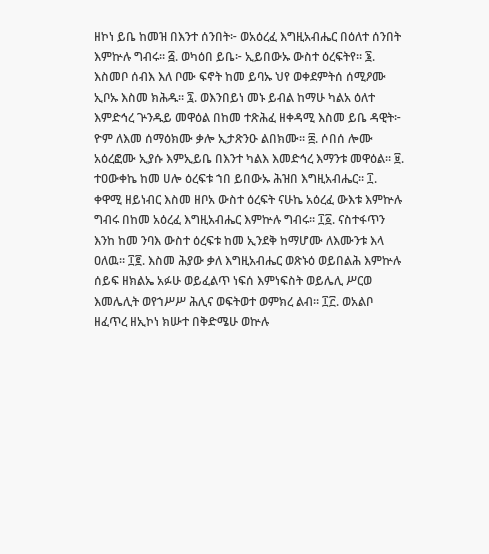ዘኮነ ይቤ ከመዝ በእንተ ሰንበት፦ ወአዕረፈ እግዚአብሔር በዕለተ ሰንበት እምኵሉ ግብሩ። ፭. ወካዕበ ይቤ፦ ኢይበውኡ ውስተ ዕረፍትየ። ፮. እስመቦ ሰብእ እለ ቦሙ ፍኖት ከመ ይባኡ ህየ ወቀደምትሰ ሰሚዖሙ ኢቦኡ እስመ ክሕዱ። ፯. ወእንበይነ መኑ ይብል ከማሁ ካልአ ዕለተ እምድኅረ ጕንዱይ መዋዕል በከመ ተጽሕፈ ዘቀዳሚ እስመ ይቤ ዳዊት፦ ዮም ለእመ ሰማዕክሙ ቃሎ ኢታጽንዑ ልበክሙ። ፰. ሶበሰ ሎሙ አዕረፎሙ ኢያሱ እምኢይቤ በእንተ ካልእ እመድኅረ እማንቱ መዋዕል። ፱. ተዐውቀኬ ከመ ሀሎ ዕረፍቱ ኀበ ይበውኡ ሕዝበ እግዚአብሔር። ፲. ቀዋሚ ዘይነብር እስመ ዘቦአ ውስተ ዕረፍት ናሁኬ አዕረፈ ውእቱ እምኵሉ ግብሩ በከመ አዕረፈ እግዚአብሔር እምኵሉ ግብሩ። ፲፩. ናስተፋጥን እንከ ከመ ንባእ ውስተ ዕረፍቱ ከመ ኢንደቅ ከማሆሙ ለእሙንቱ እላ ዐለዉ። ፲፪. እስመ ሕያው ቃለ እግዚአብሔር ወጽኑዕ ወይበልሕ እምኵሉ ሰይፍ ዘክልኤ አፉሁ ወይፈልጥ ነፍሰ እምነፍስት ወይሌሊ ሥርወ እመሌሊት ወየኀሥሥ ሕሊና ወፍትወተ ወምክረ ልብ። ፲፫. ወአልቦ ዘፈጥረ ዘኢኮነ ክሡተ በቅድሜሁ ወኵሉ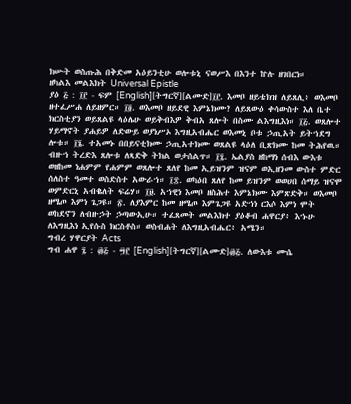ክሡት ወስጡሕ በቅድመ አዕይንቲሁ ወሎቱኒ ናወሥእ በእንተ ኵሉ ዘገበርነ።
ዘካልእ መልእክት Universal Epistle
ያዕ ፭ : ፲፫ - ፍም [English][ትግርኛ][ልሙድ]፲፫. እመቦ ዘይቴክዝ ለይጸሊ፥ ወእመቦ ዘተፈሥሐ ለይዘምር። ፲፬. ወእመቦ ዘይደዊ እምኔክሙ? ለይጸውዕ ቀሳውስተ እለ ቤተ ክርስቲያን ወይጸልዩ ላዕሌሁ ወይቅብእዎ ቅብአ ጸሎት በስሙ ልእግዚእነ። ፲፭. ወጸሎተ ሃይማኖት ያሐይዎ ለድውይ ወያነሥኦ እግዚአብሔር ወእመኒ ቦቱ ኃጢአት ይትኀደግ ሎቱ። ፲፮. ተአመኑ በበይናቲክሙ ኃጢአተክሙ ወጸልዩ ላዕለ ቢጽክሙ ከመ ትሕየዉ። ብዙኀ ትረድእ ጸሎቱ ለጻድቅ ትክል ወታሰልጥ። ፲፯. ኤልያስ ዘከማነ ሰብእ ውእቱ ወዘከመ ነሐምም የሐምም ወጸሎተ ጸለየ ከመ ኢይዝንም ዝናም ወኢዘንመ ውስተ ምድር ሰለስተ ዓመተ ወስድስተ አውራኀ። ፲፰. ወካዕበ ጸለየ ከመ ይዝንም ወወሀበ ሰማይ ዝናሞ ወምድርኒ አብቈለት ፍሬሃ። ፲፱. አኀዊነ እመቦ ዘስሕተ እምኔክሙ እምጽድቅ። ወእመቦ ዘሜጦ እምነ ጌጋዩ። ፳. ለያእምር ከመ ዘሜጦ እምጌጋዩ አድኀነ ርእሶ እምነ ሞት ወከደኖን ለብዙኃት ኃጣውኢሁ። ተፈጸመት መልእክተ ያዕቆብ ሐዋርያ፥ እኁሁ ለእግዚእነ ኢየሱስ ክርስቶስ። ወስብሐት ለእግዚአብሔር፥ አሜን።
ግብረ ሃዋርያት Acts
ግብ ሐዋ ፯ : ፴፭ - ፵፫ [English][ትግርኛ][ልሙድ]፴፭. ለውእቱ ሙሴ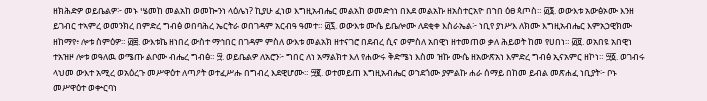ዘክሕድዎ ወይቤልዎ፦ መኑ ሤመከ መልአከ ወመኰንነ ላዕሌነ? ኪያሁ ፈነወ እግዚአብሔር መልአከ ወመድኅነ በእደ መልአኩ ዘአስተርአዮ በኀበ ዕፀ ጳጦስ። ፴፮. ወውእቱ አውፅኦሙ እንዘ ይገብር ተኣምረ ወመንክረ በምድረ ግብፅ ወበባሕረ ኤርትራ ወበገዳም አርብዓ ዓመተ። ፴፯. ወውእቱ ሙሴ ይቤሎሙ ለደቂቀ እስራኤል፦ ነቢየ ያነሥእ ለክሙ እግዚአብሔር እምአኃዊክሙ ዘከማየ፥ ሎቱ ስምዕዎ። ፴፰. ውእቱኬ ዘነበረ ውስተ ማኅበር በገዳም ምስለ ውእቱ መልአክ ዘተናገሮ በደብረ ሲና ወምስለ አበዊነ ዘተመጠወ ቃለ ሕይወት ከመ የሀበነ። ፴፱. ወአበዩ አበዊነ ተአዝዞ ሎቱ ወዓለዉ ወሜጡ ልቦሙ ብሔረ ግብፅ። ፵. ወይቤልዎ ለአሮን፦ ግበር ለነ አማልክተ እለ የሐውሩ ቅድሜነ እስመ ዝኩ ሙሴ ዘአውጽአነ እምድረ ግብፅ ኢናአምር ዘኮነ። ፵፩. ወገብሩ ላህመ ውእተ አሚረ ወአዕረጉ መሥዋዕተ ለጣዖት ወተፈሥሑ በግብረ እደዊሆሙ። ፵፪. ወተመይጠ እግዚአብሔር ወኀደጎሙ ያምልኩ ሐራ ሰማይ በከመ ይብል መጽሐፈ ነቢያት፦ ቦኑ መሥዋዕተ ወቍርባነ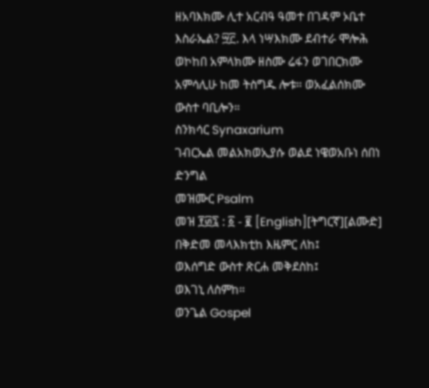ዘአባእክሙ ሊተ አርብዓ ዓመተ በገዳም ኦቤተ እስራኤል? ፵፫. እላ ነሣእክሙ ደብተራ ሞሎሕ ወኮከበ አምላክሙ ዘስሙ ሬፋን ወገበርክሙ አምሳሊሁ ከመ ትስግዱ ሎቱ። ወአፈልሰክሙ ውስተ ባቢሎን።
ስንክሳር Synaxarium
ገብርኤል መልአክወኢያሱ ወልደ ነዌወአቡነ ሰበነ ድንግል
መዝሙር Psalm
መዝ ፻፴፯ : ፩ - ፪ [English][ትግርኛ][ልሙድ] በቅድመ መላእክቲከ እዜምር ለከ፤
ወእሰግድ ውስተ ጽርሐ መቅደስከ፤
ወእገኒ ለስምከ።
ወንጌል Gospel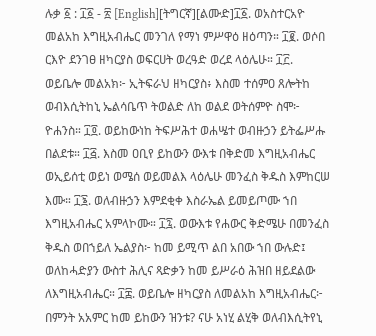ሉቃ ፩ : ፲፩ - ፳ [English][ትግርኛ][ልሙድ]፲፩. ወአስተርአዮ መልአከ እግዚአብሔር መንገለ የማነ ምሥዋዕ ዘዕጣን። ፲፪. ወሶበ ርእዮ ደንገፀ ዘካርያስ ወፍርሀት ወረዓድ ወረደ ላዕሌሁ። ፲፫. ወይቤሎ መልአክ፦ ኢትፍራህ ዘካርያስ፥ እስመ ተሰምዐ ጸሎትከ ወብእሲትከኒ ኤልሳቤጥ ትወልድ ለከ ወልደ ወትሰምዮ ስሞ፦ ዮሐንስ። ፲፬. ወይከውነከ ትፍሥሕተ ወሐሤተ ወብዙኃን ይትፌሥሑ በልደቱ። ፲፭. እስመ ዐቢየ ይከውን ውእቱ በቅድመ እግዚአብሔር ወኢይሰቲ ወይነ ወሜሰ ወይመልእ ላዕሌሁ መንፈስ ቅዱስ እምከርሠ እሙ። ፲፮. ወለብዙኃን እምደቂቀ እስራኤል ይመይጦሙ ኀበ እግዚአብሔር አምላኮሙ። ፲፯. ወውእቱ የሐውር ቅድሜሁ በመንፈስ ቅዱስ ወበኀይለ ኤልያስ፦ ከመ ይሚጥ ልበ አበው ኀበ ውሉድ፤ ወለከሓድያን ውስተ ሕሊና ጻድቃን ከመ ይሥራዕ ሕዝበ ዘይደልው ለእግዚአብሔር። ፲፰. ወይቤሎ ዘካርያስ ለመልአከ እግዚአብሔር፦ በምንት አአምር ከመ ይከውን ዝንቱ? ናሁ አነሂ ልሂቅ ወለብእሲትየኒ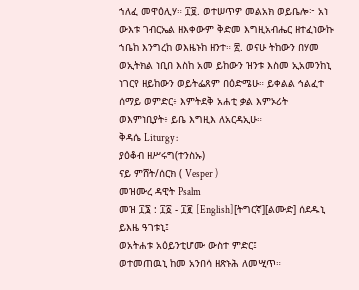ኀለፈ መዋዕሊሃ። ፲፱. ወተሠጥዎ መልአክ ወይቤሎ፦ አነ ውእቱ ገብርኤል ዘእቀውም ቅድመ እግዚአብሔር ዘተፈነውኩ ኀቤከ እንግረከ ወእዜኑከ ዘንተ። ፳. ወናሁ ትከውን በሃመ ወኢትክል ነቢበ እስከ አመ ይከውን ዝንቱ እስመ ኢአመንከኒ ነገርየ ዘይከውን ወይትፌጸም በዕድሜሁ። ይቀልል ኅልፈተ ሰማይ ወምድር፥ እምትደቅ አሐቲ ቃል እምኦሪት ወእምነቢያት፥ ይቤ እግዚእ ለአርዳኢሁ።
ቅዳሴ Liturgy :
ያዕቆብ ዘሥሩግ(ተንስኡ)
ናይ ምሸት/ሰርክ ( Vesper )
መዝሙረ ዳዊት Psalm
መዝ ፲፮ : ፲፩ - ፲፪ [English][ትግርኛ][ልሙድ] ሰደዱኒ ይእዜ ዓገቱኒ፤
ወአትሐቱ አዕይንቲሆሙ ውስተ ምድር፤
ወተመጠዉኒ ከመ አንበሳ ዘጽኑሕ ለመሢጥ።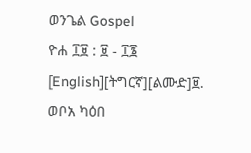ወንጌል Gospel
ዮሐ ፲፱ : ፱ - ፲፮ [English][ትግርኛ][ልሙድ]፱. ወቦአ ካዕበ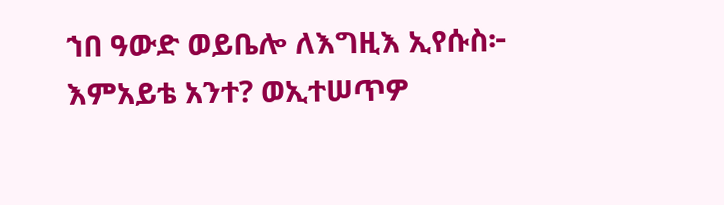ኀበ ዓውድ ወይቤሎ ለእግዚእ ኢየሱስ፦ እምአይቴ አንተ? ወኢተሠጥዎ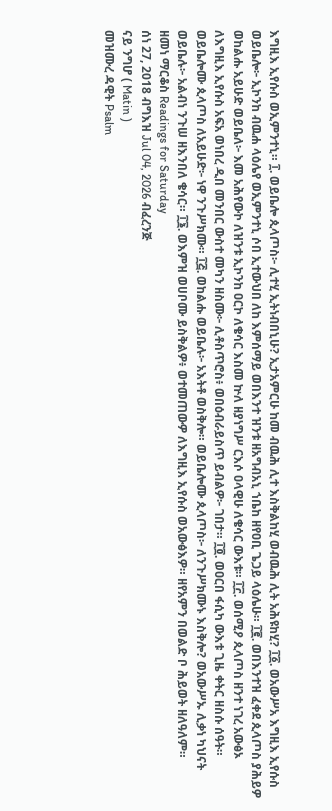እግዚእ ኢየሱስ ወኢምንተኒ። ፲. ወይቤሎ ጲላጦስ፦ ሊተሂ ኢትነብበኒሁ? ኢታአምርሁ ከመ ብዉሕ ሊተ እስቅልከሂ ወብዉሕ ሊት አሕዩከሂ? ፲፩. ወአውሥአ እግዚእ ኢየሱስ ወይቤሎ፦ ኢኮንከ ብዉሐ ላዕሌየ ወኢምንተኒ ሶበ ኢተውህበ ለከ እምሰማይ ወበእንተ ዝንቱ ዘአግብአኒ ኀቤከ ዘየዐቢ ጌጋይ ላዕሌሁ። ፲፪. ወበእንተዝ ፈቀደ ጲላጦስ ያሕይዎ ወከልሑ አይሁድ ወይቤለ፦ እመ አሕየውኮ ለዝንቱ ኢኮንከ ዐርኮ ለቄሳር እስመ ኵለ ዘያነግሥ ርእሶ ዐላዊሁ ለቄሳር ውእቱ። ፲፫. ወሰሚዖ ጲላጦስ ዘንተ ነገረ አውፅኦ ለእግዚእ ኢየሱስ አፍአ ወነበረ ዲበ መንበር ውስተ መካን ዘስሙ፦ ሊቶስጥሮስ፥ ወበዕብራይስጥ ይብልዎ፦ ገበታ። ፲፬. ወዐርበ ፋሲካ ውእቱ ጊዜ ቀትር ዘስሱ ሰዓት። ወይቤሎሙ ጲላጦስ ለአይሁድ፦ ነዋ ንጉሥክሙ። ፲፭. ወከልሑ ወይቤሉ፦ አእትቶ ወስቅሎ። ወይቤሎሙ ጲላጦስ፦ ለንጉሥክሙኑ እስቅሎ? ወአውሥኡ ሊቃነ ካህናት ወይቤሉ፦ አልብነ ንጉሠ ዘእንበለ ቄሳር። ፲፮. ወእምዝ ወሀቦሙ ይስቅልዎ፥ ወተመጠውዎ ለእግዚእ ኢየሱስ ወአውፅእዎ። ዘየአምን በወልድ ቦ ሕይወት ዘለዓለም።
ዘመነ ማርቆስ Readings for Saturday
ሰነ 27, 2018 ብግእዝ Jul 04, 2026 ብፈረንጅ
ናይ ንግሆ ( Matin )
መዝሙረ ዳዊት Psalm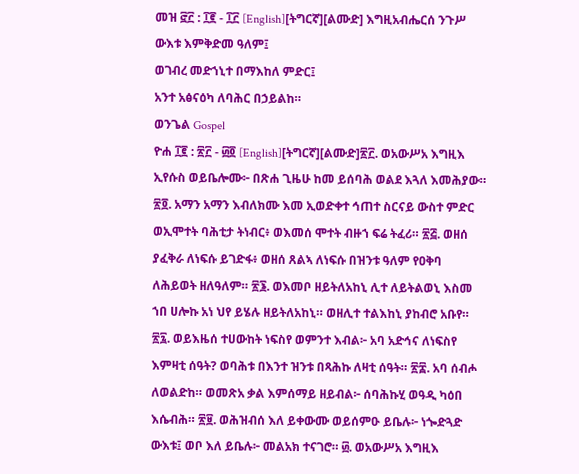መዝ ፸፫ : ፲፪ - ፲፫ [English][ትግርኛ][ልሙድ] እግዚአብሔርሰ ንጉሥ ውእቱ እምቅድመ ዓለም፤
ወገብረ መድኀኒተ በማእከለ ምድር፤
አንተ አፅናዕካ ለባሕር በኃይልከ።
ወንጌል Gospel
ዮሐ ፲፪ : ፳፫ - ፴፬ [English][ትግርኛ][ልሙድ]፳፫. ወአውሥአ እግዚእ ኢየሱስ ወይቤሎሙ፦ በጽሐ ጊዜሁ ከመ ይሰባሕ ወልደ እጓለ እመሕያው። ፳፬. አማን አማን እብለክሙ እመ ኢወድቀተ ኅጠተ ስርናይ ውስተ ምድር ወኢሞተት ባሕቲታ ትነብር፥ ወእመሰ ሞተት ብዙኀ ፍሬ ትፈሪ። ፳፭. ወዘሰ ያፈቅራ ለነፍሱ ይገድፋ፥ ወዘሰ ጸልኣ ለነፍሱ በዝንቱ ዓለም የዐቅባ ለሕይወት ዘለዓለም። ፳፮. ወእመቦ ዘይትለአከኒ ሊተ ለይትልወኒ እስመ ኀበ ሀሎኩ አነ ህየ ይሄሉ ዘይትለአከኒ። ወዘሊተ ተልእከኒ ያከብሮ አቡየ። ፳፯. ወይእዜሰ ተሀውከት ነፍስየ ወምንተ እብል፦ አባ አድኅና ለነፍስየ እምዛቲ ሰዓት? ወባሕቱ በእንተ ዝንቱ በጻሕኩ ለዛቲ ሰዓት። ፳፰. አባ ሰብሖ ለወልድከ። ወመጽአ ቃል እምሰማይ ዘይብል፦ ሰባሕኩሂ ወዓዲ ካዕበ እሴብሕ። ፳፱. ወሕዝብሰ እለ ይቀውሙ ወይሰምዑ ይቤሉ፦ ነጐድጓድ ውእቱ፤ ወቦ እለ ይቤሉ፦ መልአክ ተናገሮ። ፴. ወአውሥአ እግዚእ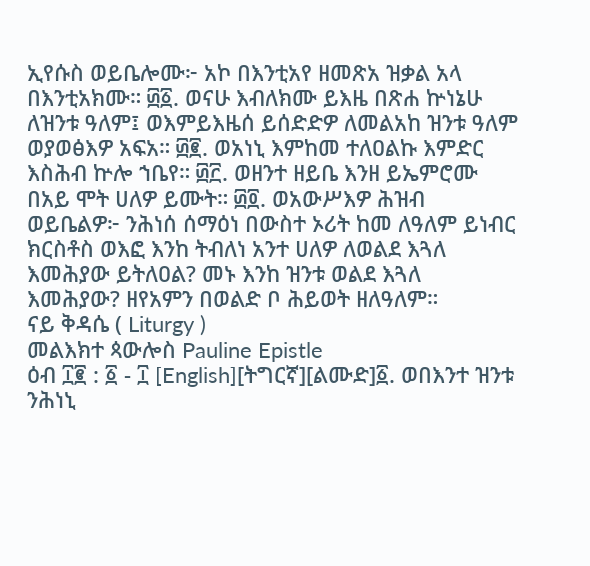ኢየሱስ ወይቤሎሙ፦ አኮ በእንቲአየ ዘመጽአ ዝቃል አላ በእንቲአክሙ። ፴፩. ወናሁ እብለክሙ ይእዜ በጽሐ ኵነኔሁ ለዝንቱ ዓለም፤ ወእምይእዜሰ ይሰድድዎ ለመልአከ ዝንቱ ዓለም ወያወፅእዎ አፍአ። ፴፪. ወአነኒ እምከመ ተለዐልኩ እምድር እስሕብ ኵሎ ኀቤየ። ፴፫. ወዘንተ ዘይቤ እንዘ ይኤምሮሙ በአይ ሞት ሀለዎ ይሙት። ፴፬. ወአውሥእዎ ሕዝብ ወይቤልዎ፦ ንሕነሰ ሰማዕነ በውስተ ኦሪት ከመ ለዓለም ይነብር ክርስቶስ ወእፎ እንከ ትብለነ አንተ ሀለዎ ለወልደ እጓለ እመሕያው ይትለዐል? መኑ እንከ ዝንቱ ወልደ እጓለ እመሕያው? ዘየአምን በወልድ ቦ ሕይወት ዘለዓለም።
ናይ ቅዳሴ ( Liturgy )
መልእክተ ጳውሎስ Pauline Epistle
ዕብ ፲፪ : ፩ - ፲ [English][ትግርኛ][ልሙድ]፩. ወበእንተ ዝንቱ ንሕነኒ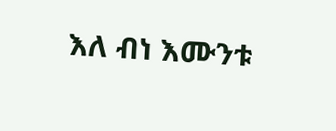እለ ብነ እሙንቱ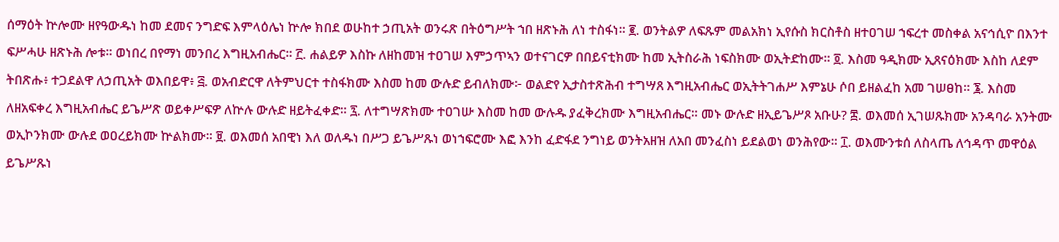ሰማዕት ኵሎሙ ዘየዓውዱነ ከመ ደመና ንግድፍ እምላዕሌነ ኵሎ ክበደ ወሁከተ ኃጢአት ወንሩጽ በትዕግሥት ኀበ ዘጽኑሕ ለነ ተስፋነ። ፪. ወንትልዎ ለፍጹም መልአክነ ኢየሱስ ክርስቶስ ዘተዐገሠ ኀፍረተ መስቀል አናኅሲዮ በእንተ ፍሥሓሁ ዘጽኑሕ ሎቱ። ወነበረ በየማነ መንበረ እግዚአብሔር። ፫. ሐልይዎ እስኩ ለዘከመዝ ተዐገሠ እምኃጥኣን ወተናገርዎ በበይናቲክሙ ከመ ኢትስራሕ ነፍስክሙ ወኢትድከሙ። ፬. እስመ ዓዲክሙ ኢጸናዕክሙ እስከ ለደም ትበጽሑ፥ ተጋደልዋ ለኃጢአት ወእበይዋ፥ ፭. ወአብድርዋ ለትምህርተ ተስፋክሙ እስመ ከመ ውሉድ ይብለክሙ፦ ወልድየ ኢታስተጽሕብ ተግሣጸ እግዚአብሔር ወኢትትገሐሥ እምኔሁ ሶበ ይዘልፈከ አመ ገሠፀከ። ፮. እስመ ለዘአፍቀረ እግዚአብሔር ይጌሥጽ ወይቀሥፍዎ ለኵሉ ውሉድ ዘይትፈቀድ። ፯. ለተግሣጽክሙ ተዐገሡ እስመ ከመ ውሉዱ ያፈቅረክሙ እግዚአብሔር። መኑ ውሉድ ዘኢይጌሥጾ አቡሁ? ፰. ወእመሰ ኢገሠጹክሙ አንዳባራ አንትሙ ወኢኮንክሙ ውሉደ ወዐረይክሙ ኵልክሙ። ፱. ወእመሰ አበዊነ እለ ወለዱነ በሥጋ ይጌሥጹነ ወነኀፍሮሙ እፎ እንከ ፈድፋደ ንግነይ ወንትአዘዝ ለአበ መንፈስነ ይደልወነ ወንሕየው። ፲. ወእሙንቱሰ ለስላጤ ለኅዳጥ መዋዕል ይጌሥጹነ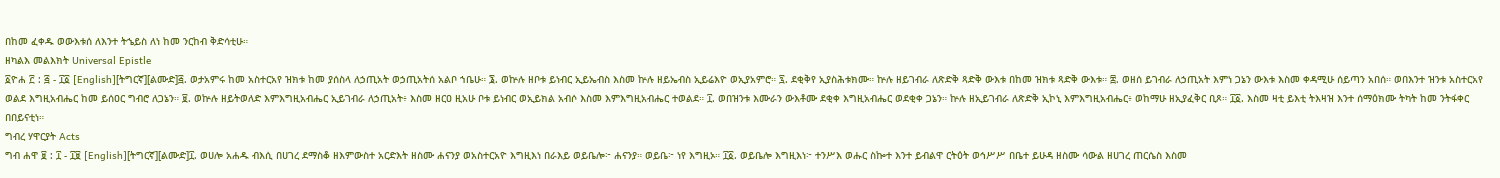በከመ ፈቀዱ ወውእቱሰ ለእንተ ትኄይስ ለነ ከመ ንርከብ ቅድሳቲሁ።
ዘካልእ መልእክት Universal Epistle
፩ዮሐ ፫ : ፭ - ፲፩ [English][ትግርኛ][ልሙድ]፭. ወታአምሩ ከመ አስተርአየ ዝክቱ ከመ ያሰስላ ለኃጢአት ወኃጢአትሰ አልቦ ኀቤሁ። ፮. ወኵሉ ዘቦቱ ይነብር ኢይኤብስ እስመ ኵሉ ዘይኤብስ ኢይሬእዮ ወኢያአምሮ። ፯. ደቂቅየ ኢያስሕቱክሙ። ኵሉ ዘይገብራ ለጽድቅ ጻድቅ ውእቱ በከመ ዝክቱ ጻድቅ ውእቱ። ፰. ወዘሰ ይገብራ ለኃጢአት እምነ ጋኔን ውእቱ እስመ ቀዳሚሁ ሰይጣን አበሰ። ወበእንተ ዝንቱ አስተርአየ ወልደ እግዚአብሔር ከመ ይሰዐር ግብሮ ለጋኔን። ፱. ወኵሉ ዘይትወለድ እምእግዚአብሔር ኢይገብራ ለኃጢአት፥ እስመ ዘርዐ ዚአሁ ቦቱ ይነብር ወኢይክል አብሶ እስመ እምእግዚአብሔር ተወልደ። ፲. ወበዝንቱ እሙራን ውእቶሙ ደቂቀ እግዚአብሔር ወደቂቀ ጋኔን። ኵሉ ዘኢይገብራ ለጽድቅ ኢኮኒ እምእግዚአብሔር፥ ወከማሁ ዘኢያፈቅር ቢጾ። ፲፩. እስመ ዛቲ ይእቲ ትእዛዝ እንተ ሰማዕክሙ ትካት ከመ ንትፋቀር በበይናቲነ።
ግብረ ሃዋርያት Acts
ግብ ሐዋ ፱ : ፲ - ፲፱ [English][ትግርኛ][ልሙድ]፲. ወሀሎ አሐዱ ብእሲ በሀገረ ደማስቆ ዘእምውስተ አርድእት ዘስሙ ሐናንያ ወአስተርአዮ እግዚእነ በራእይ ወይቤሎ፦ ሐናንያ። ወይቤ፦ ነየ እግዚኦ። ፲፩. ወይቤሎ እግዚእነ፦ ተንሥእ ወሑር ስኰተ እንተ ይብልዋ ርትዕት ወኅሥሥ በቤተ ይሁዳ ዘስሙ ሳውል ዘሀገረ ጠርሴስ እስመ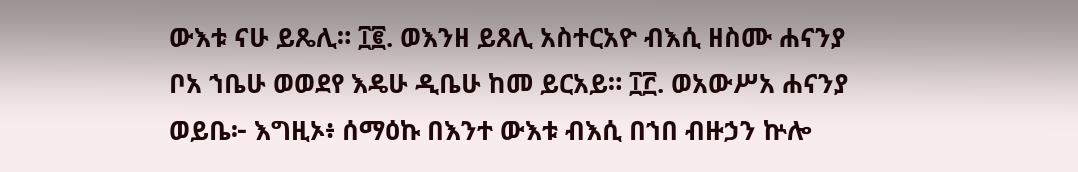ውእቱ ናሁ ይጼሊ። ፲፪. ወእንዘ ይጸሊ አስተርአዮ ብእሲ ዘስሙ ሐናንያ ቦአ ኀቤሁ ወወደየ እዴሁ ዲቤሁ ከመ ይርአይ። ፲፫. ወአውሥአ ሐናንያ ወይቤ፦ እግዚኦ፥ ሰማዕኩ በእንተ ውእቱ ብእሲ በኀበ ብዙኃን ኵሎ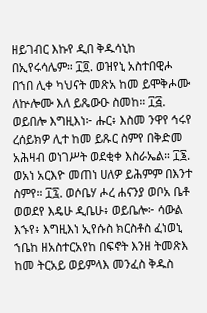ዘይገብር እኩየ ዲበ ቅዱሳኒከ በኢየሩሳሌም። ፲፬. ወዝየኒ አስተበዊሖ በኀበ ሊቀ ካህናት መጽአ ከመ ይሞቅሖሙ ለኵሎሙ እለ ይጼውዑ ስመከ። ፲፭. ወይበሎ እግዚእነ፦ ሑር፥ እስመ ንዋየ ኅሩየ ረሰይክዎ ሊተ ከመ ይጹር ስምየ በቅድመ አሕዛብ ወነገሥት ወደቂቀ እስራኤል። ፲፮. ወአነ አርእዮ መጠነ ሀለዎ ይሕምም በእንተ ስምየ። ፲፯. ወሶቤሃ ሖረ ሐናንያ ወቦአ ቤቶ ወወደየ እዴሁ ዲቤሁ፥ ወይቤሎ፦ ሳውል እኁየ፥ እግዚእነ ኢየሱስ ክርስቶስ ፈነወኒ ኀቤከ ዘአስተርአየከ በፍኖት እንዘ ትመጽእ ከመ ትርአይ ወይምላእ መንፈስ ቅዱስ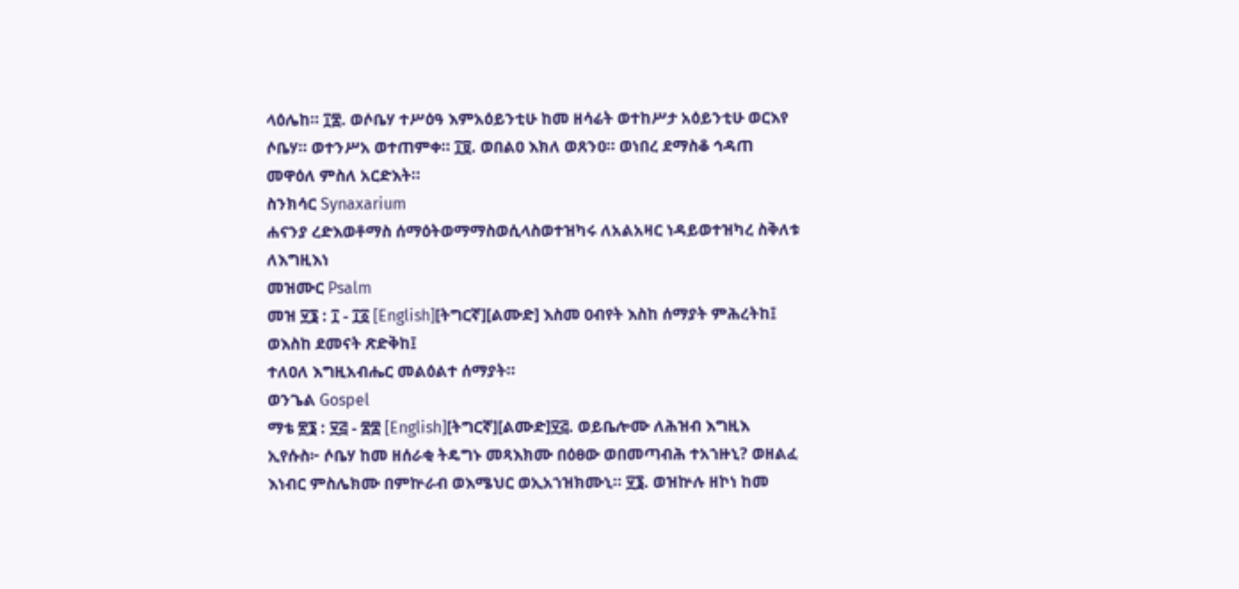ላዕሌከ። ፲፰. ወሶቤሃ ተሥዕዓ እምአዕይንቲሁ ከመ ዘሳሬት ወተከሥታ አዕይንቲሁ ወርእየ ሶቤሃ። ወተንሥአ ወተጠምቀ። ፲፱. ወበልዐ እክለ ወጸንዐ። ወነበረ ደማስቆ ኅዳጠ መዋዕለ ምስለ አርድእት።
ስንክሳር Synaxarium
ሐናንያ ረድእወቶማስ ሰማዕትወማማስወሲላስወተዝካሩ ለአልአዛር ነዳይወተዝካረ ስቅለቱ ለእግዚእነ
መዝሙር Psalm
መዝ ፶፮ : ፲ - ፲፩ [English][ትግርኛ][ልሙድ] እስመ ዐብየት እስከ ሰማያት ምሕረትከ፤
ወእስከ ደመናት ጽድቅከ፤
ተለዐለ እግዚአብሔር መልዕልተ ሰማያት።
ወንጌል Gospel
ማቴ ፳፮ : ፶፭ - ፷፰ [English][ትግርኛ][ልሙድ]፶፭. ወይቤሎሙ ለሕዝብ እግዚእ ኢየሱስ፦ ሶቤሃ ከመ ዘሰራቂ ትዴግኑ መጻእክሙ በዕፀው ወበመጣብሕ ተአኀዙኒ? ወዘልፈ እነብር ምስሌክሙ በምኵራብ ወእሜህር ወኢአኀዝክሙኒ። ፶፮. ወዝኵሉ ዘኮነ ከመ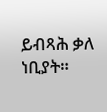ይብጻሕ ቃለ ነቢያት።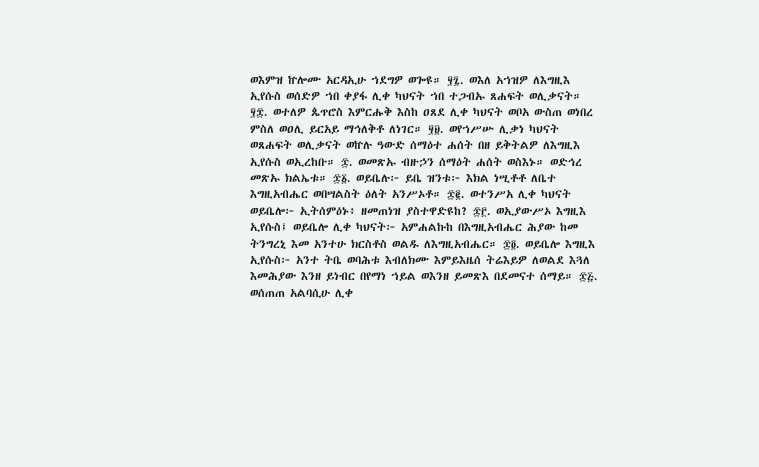ወእምዝ ኵሎሙ አርዳኢሁ ኀደግዎ ወጐዩ። ፶፯. ወእለ አኀዝዎ ለእግዚእ ኢየሱስ ወሰድዎ ኀበ ቀያፋ ሊቀ ካህናት ኀበ ተጋብኡ ጸሐፍት ወሊቃናት። ፶፰. ወተለዎ ጴጥሮስ እምርሑቅ እስከ ዐጸደ ሊቀ ካህናት ወቦአ ውስጠ ወነበረ ምስለ ወዐሊ ይርአይ ማኅለቅቶ ለነገር። ፶፱. ወየኀሥሡ ሊቃነ ካህናት ወጸሐፍት ወሊቃናት ወኵሉ ዓውድ ሰማዕተ ሐሰት በዘ ይቅትልዎ ለእግዚእ ኢየሱስ ወኢረከቡ። ፷. ወመጽኡ ብዙኃን ሰማዕት ሐሰት ወስእኑ። ወድኅረ መጽኡ ክልኤቱ። ፷፩. ወይቤሉ፦ ይቤ ዝንቱ፦ እክል ነሢቶቶ ለቤተ እግዚአብሔር ወበሣልስት ዕለት አንሥኦቶ። ፷፪. ወተንሥአ ሊቀ ካህናት ወይቤሎ፦ ኢትሰምዕኑ፥ ዘመጠነዝ ያስተዋድዩከ? ፷፫. ወኢያውሥኦ እግዚእ ኢየሱስ፤ ወይቤሎ ሊቀ ካህናት፦ አምሐልኩከ በእግዚአብሔር ሕያው ከመ ትንግረኒ እመ አንተሁ ክርስቶስ ወልዱ ለእግዚአብሔር። ፷፬. ወይቤሎ እግዚእ ኢየሱስ፦ አንተ ትቤ ወባሕቱ እብለክሙ እምይእዜሰ ትሬእይዎ ለወልደ እጓለ እመሕያው እንዘ ይነብር በየማነ ኀይል ወእንዘ ይመጽእ በደመናተ ሰማይ። ፷፭. ወሰጠጠ አልባሲሁ ሊቀ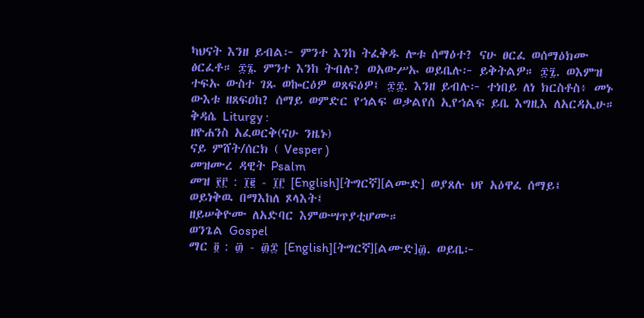ካህናት እንዘ ይብል፦ ምንተ እንከ ትፈቅዱ ሎቱ ሰማዕተ? ናሁ ፀርፈ ወሰማዕክሙ ፅርፈቶ። ፷፮. ምንተ እንከ ትብሉ? ወአውሥኡ ወይቤሉ፦ ይቅትልዎ። ፷፯. ወእምዝ ተፍኡ ውስተ ገጹ ወኰርዕዎ ወጸፍዕዎ፤ ፷፰. እንዘ ይብሉ፦ ተነበይ ለነ ክርስቶስ፥ መኑ ውእቱ ዘጸፍዐከ? ሰማይ ወምድር የኀልፍ ወቃልየሰ ኢየኀልፍ ይቤ እግዚእ ለአርዳኢሁ።
ቅዳሴ Liturgy :
ዘዮሐንስ አፈወርቅ(ናሁ ንዜኑ)
ናይ ምሸት/ሰርክ ( Vesper )
መዝሙረ ዳዊት Psalm
መዝ ፻፫ : ፲፪ - ፲፫ [English][ትግርኛ][ልሙድ] ወያጸሉ ህየ አዕዋፈ ሰማይ፤
ወይነቅዉ በማእከለ ጾላእት፤
ዘይሠቅዮሙ ለአድባር እምውሣጥያቲሆሙ።
ወንጌል Gospel
ማር ፬ : ፴ - ፴፰ [English][ትግርኛ][ልሙድ]፴. ወይቤ፦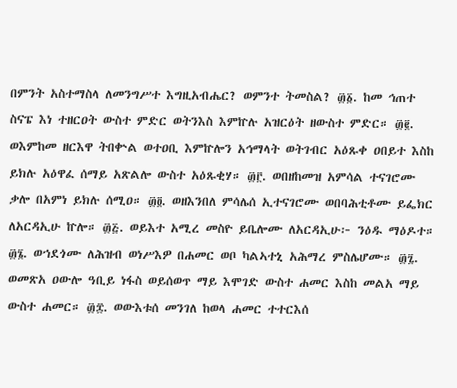በምንት አስተማስላ ለመንግሥተ እግዚአብሔር? ወምንተ ትመስል? ፴፩. ከመ ኅጠተ ስናፔ እነ ተዘርዐት ውስተ ምድር ወትንእስ እምኵሉ አዝርዕት ዘውስተ ምድር። ፴፪. ወእምከመ ዘርእዋ ትበቍል ወተዐቢ እምኵሎን አኅማላት ወትገብር አዕጹቀ ዐበይተ እስከ ይክሉ አዕዋፈ ሰማይ አጽልሎ ውስተ አዕጹቂሃ። ፴፫. ወበዘከመዝ አምሳል ተናገሮሙ ቃሎ በአምነ ይክሉ ሰሚዐ። ፴፬. ወዘእንበለ ምሳሌሰ ኢተናገሮሙ ወበባሕቲቶሙ ይፌክር ለአርዳኢሁ ኵሎ። ፴፭. ወይእተ አሚረ መስዮ ይቤሎሙ ለአርዳኢሁ፦ ንዕዱ ማዕዶተ። ፴፮. ወኀደጎሙ ለሕዝብ ወነሥእዎ በሐመር ወቦ ካልኣተኒ አሕማረ ምስሌሆሙ። ፴፯. ወመጽአ ዐውሎ ዓቢይ ነፋስ ወይሰወጥ ማይ እሞገድ ውስተ ሐመር እስከ መልአ ማይ ውስተ ሐመር። ፴፰. ወውእቱሰ መንገለ ከወላ ሐመር ተተርእሰ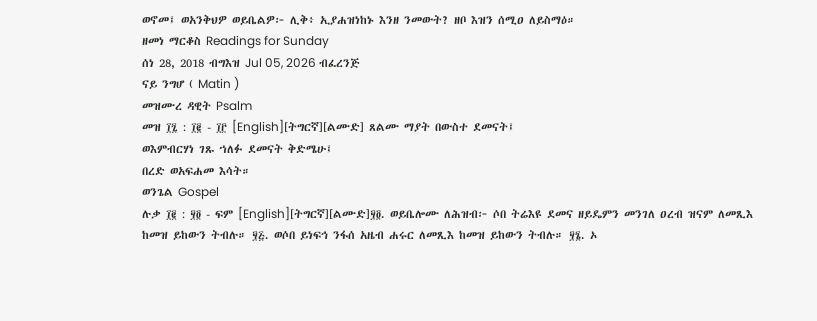ወኖመ፤ ወአንቅህዎ ወይቤልዎ፦ ሊቅ፥ ኢያሐዝነከኑ እንዘ ንመውት? ዘቦ እዝን ሰሚዐ ለይስማዕ።
ዘመነ ማርቆስ Readings for Sunday
ሰነ 28, 2018 ብግእዝ Jul 05, 2026 ብፈረንጅ
ናይ ንግሆ ( Matin )
መዝሙረ ዳዊት Psalm
መዝ ፲፯ : ፲፪ - ፲፫ [English][ትግርኛ][ልሙድ] ጸልሙ ማያት በውስተ ደመናት፤
ወእምብርሃነ ገጹ ኀለፉ ደመናት ቅድሜሁ፤
በረድ ወአፍሐመ እሳት።
ወንጌል Gospel
ሉቃ ፲፪ : ፶፬ - ፍም [English][ትግርኛ][ልሙድ]፶፬. ወይቤሎሙ ለሕዝብ፦ ሶበ ትሬእዩ ደመና ዘይዴምን መንገለ ዐረብ ዝናም ለመጺእ ከመዝ ይከውን ትብሉ። ፶፭. ወሶበ ይነፍኅ ንፋሰ አዜብ ሐሩር ለመጺእ ከመዝ ይከውን ትብሉ። ፶፮. ኦ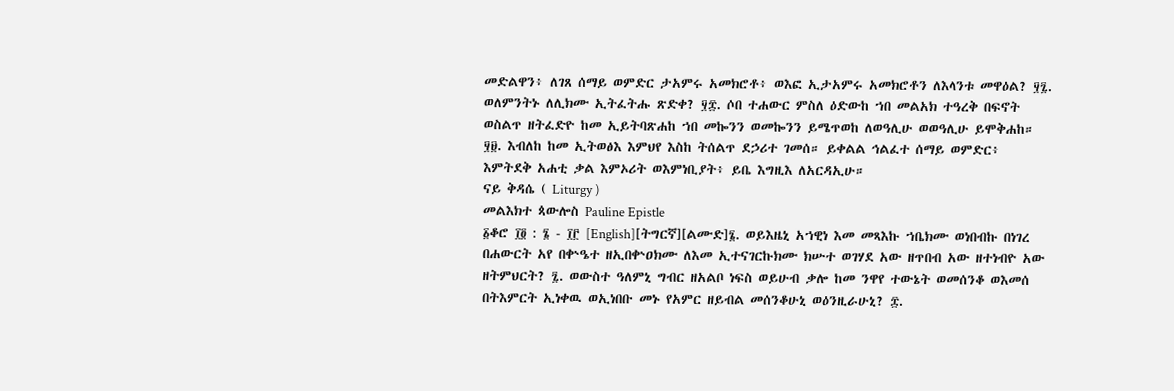መድልዋን፥ ለገጸ ሰማይ ወምድር ታአምሩ አመክሮቶ፥ ወእፎ ኢታአምሩ አመክሮቶን ለእላንቱ መዋዕል? ፶፯. ወለምንትኑ ለሊክሙ ኢትፈትሑ ጽድቀ? ፶፰. ሶበ ተሐውር ምስለ ዕድውከ ኀበ መልአክ ተዓረቅ በፍኖት ወስልጥ ዘትፈድዮ ከመ ኢይትባጽሐከ ኀበ መኰንን ወመኰንን ይሜጥወከ ለወዓሊሁ ወወዓሊሁ ይሞቅሐከ። ፶፱. እብለከ ከመ ኢትወፅእ እምህየ እስከ ትሰልጥ ደኃሪተ ገመሰ። ይቀልል ኅልፈተ ሰማይ ወምድር፥ እምትደቅ አሐቲ ቃል እምኦሪት ወእምነቢያት፥ ይቤ እግዚእ ለአርዳኢሁ።
ናይ ቅዳሴ ( Liturgy )
መልእክተ ጳውሎስ Pauline Epistle
፩ቆሮ ፲፬ : ፮ - ፲፫ [English][ትግርኛ][ልሙድ]፮. ወይእዜኒ አኀዊነ እመ መጻእኩ ኀቤክሙ ወነበብኩ በነገረ በሐውርት አየ በቍዔተ ዘኢበቍዐክሙ ለእመ ኢተናገርኩክሙ ክሡተ ወገሃደ አው ዘጥበብ አው ዘተነብዮ አው ዘትምህርት? ፯. ወውስተ ዓለምኒ ግብር ዘአልቦ ነፍስ ወይሁብ ቃሎ ከመ ንዋየ ተውኔት ወመሰንቆ ወእመሰ በትእምርት ኢነቀዉ ወኢነበቡ መኑ የአምር ዘይብል መሰንቆሁኒ ወዕንዚራሁኒ? ፰.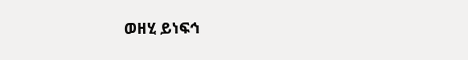ወዘሂ ይነፍኅ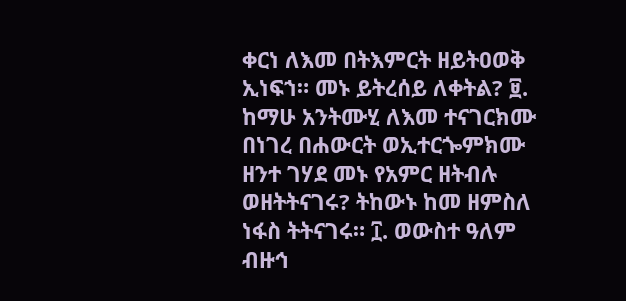ቀርነ ለእመ በትእምርት ዘይትዐወቅ ኢነፍኀ። መኑ ይትረሰይ ለቀትል? ፱. ከማሁ አንትሙሂ ለእመ ተናገርክሙ በነገረ በሐውርት ወኢተርጐምክሙ ዘንተ ገሃደ መኑ የአምር ዘትብሉ ወዘትትናገሩ? ትከውኑ ከመ ዘምስለ ነፋስ ትትናገሩ። ፲. ወውስተ ዓለም ብዙኅ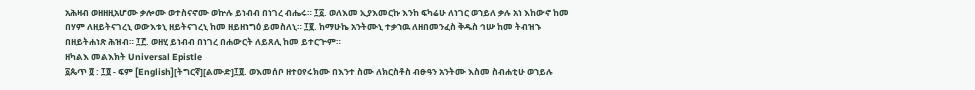አሕዛብ ወዘዘዚአሆሙ ቃሎሙ ወተስናኖሙ ወኵሉ ይነብብ በነገረ ብሔሩ። ፲፩. ወለእመ ኢያእመርኩ እንከ ፍካሬሁ ለነገር ወኀይለ ቃሉ አነ እከውኖ ከመ በሃም ለዘይትናገረኒ ወውእቱኒ ዘይትናገረኒ ከመ ዘይዘነግዕ ይመስለኒ። ፲፪. ከማሁኬ አንትሙኒ ተቃኀዉ ለዘበመንፈስ ቅዱስ ኅሡ ከመ ትብዝኁ በዘይትሐነጽ ሕዝብ። ፲፫. ወዘሂ ይነብብ በነገረ በሐውርት ለይጸሊ ከመ ይተርጕም።
ዘካልእ መልእክት Universal Epistle
፩ጴጥ ፬ : ፲፬ - ፍም [English][ትግርኛ][ልሙድ]፲፬. ወእመሰቦ ዘተዐየሩክሙ በእንተ ስሙ ለክርስቶስ ብፁዓን አንትሙ እስመ ስብሐቲሁ ወኀይሉ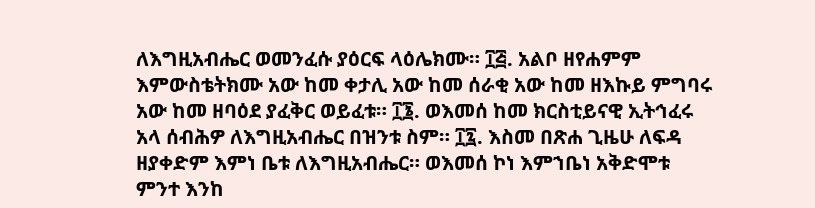ለእግዚአብሔር ወመንፈሱ ያዕርፍ ላዕሌክሙ። ፲፭. አልቦ ዘየሐምም እምውስቴትክሙ አው ከመ ቀታሊ አው ከመ ሰራቂ አው ከመ ዘእኩይ ምግባሩ አው ከመ ዘባዕደ ያፈቅር ወይፈቱ። ፲፮. ወእመሰ ከመ ክርስቲይናዊ ኢትኅፈሩ አላ ሰብሕዎ ለእግዚአብሔር በዝንቱ ስም። ፲፯. እስመ በጽሐ ጊዜሁ ለፍዳ ዘያቀድም እምነ ቤቱ ለእግዚአብሔር። ወእመሰ ኮነ እምኀቤነ አቅድሞቱ ምንተ እንከ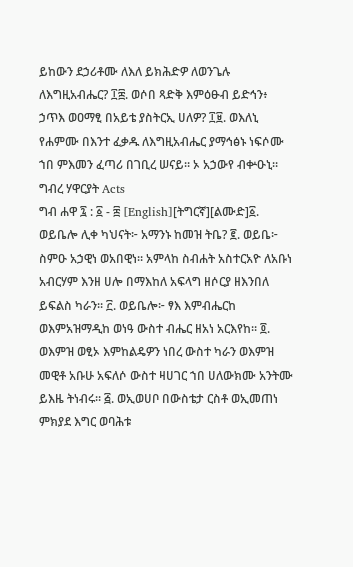ይከውን ደኃሪቶሙ ለእለ ይክሕድዎ ለወንጌሉ ለእግዚአብሔር? ፲፰. ወሶበ ጻድቅ እምዕፁብ ይድኅን፥ ኃጥእ ወዐማፂ በአይቴ ያስትርኢ ሀለዎ? ፲፱. ወእለኒ የሐምሙ በእንተ ፈቃዱ ለእግዚአብሔር ያማኅፅኑ ነፍሶሙ ኀበ ምእመን ፈጣሪ በገቢረ ሠናይ። ኦ አኃውየ ብቍዑኒ።
ግብረ ሃዋርያት Acts
ግብ ሐዋ ፯ : ፩ - ፰ [English][ትግርኛ][ልሙድ]፩. ወይቤሎ ሊቀ ካህናት፦ አማንኑ ከመዝ ትቤ? ፪. ወይቤ፦ ስምዑ አኃዊነ ወአበዊነ። አምላከ ስብሐት አስተርአዮ ለአቡነ አብርሃም እንዘ ሀሎ በማእከለ አፍላግ ዘሶርያ ዘእንበለ ይፍልስ ካራን። ፫. ወይቤሎ፦ ፃእ እምብሔርከ ወእምአዝማዲከ ወነዓ ውስተ ብሔር ዘአነ አርእየከ። ፬. ወእምዝ ወፂኦ እምከልዴዎን ነበረ ውስተ ካራን ወእምዝ መዊቶ አቡሁ አፍለሶ ውስተ ዛሀገር ኀበ ሀለውክሙ አንትሙ ይእዜ ትነብሩ። ፭. ወኢወሀቦ በውስቴታ ርስቶ ወኢመጠነ ምክያደ እግር ወባሕቱ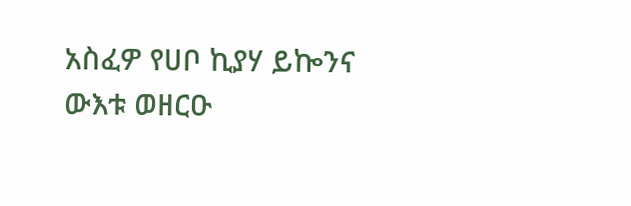አስፈዎ የሀቦ ኪያሃ ይኰንና ውእቱ ወዘርዑ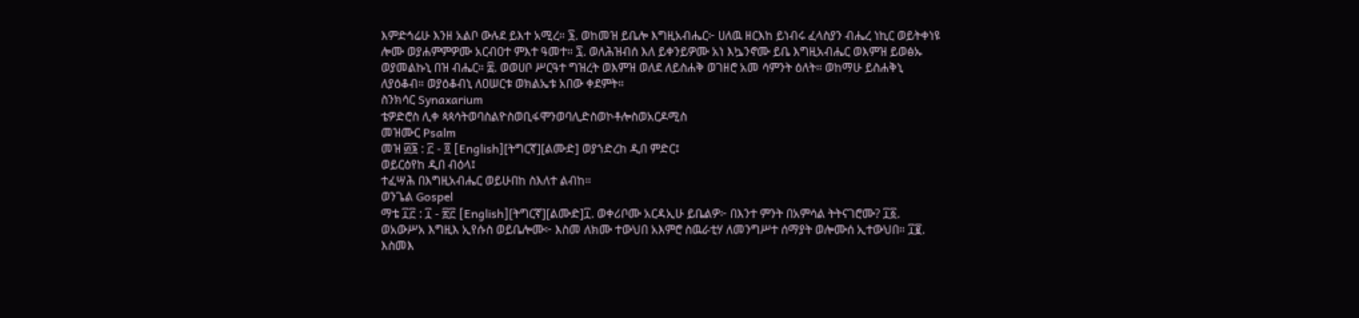እምድኅሬሁ እንዘ አልቦ ውሉደ ይእተ አሚረ። ፮. ወከመዝ ይቤሎ እግዚአብሔር፦ ሀለዉ ዘርእከ ይነብሩ ፈላስያን ብሔረ ነኪር ወይትቀነዩ ሎሙ ወያሐምምዎሙ አርብዐተ ምእተ ዓመተ። ፯. ወለሕዝብሰ እለ ይቀንይዎሙ አነ እኴንኖሙ ይቤ እግዚአብሔር ወእምዝ ይወፅኡ ወያመልኩኒ በዝ ብሔር። ፰. ወወሀቦ ሥርዓተ ግዝረት ወእምዝ ወለደ ለይስሐቅ ወገዘሮ አመ ሳምንት ዕለት። ወከማሁ ይስሐቅኒ ለያዕቆብ። ወያዕቆብኒ ለዐሠርቱ ወክልኤቱ አበው ቀደምት።
ስንክሳር Synaxarium
ቴዎድሮስ ሊቀ ጳጳሳትወባስልዮስወቢፋሞንወባሊድስወኮቶሎስወአርዶሚስ
መዝሙር Psalm
መዝ ፴፮ : ፫ - ፬ [English][ትግርኛ][ልሙድ] ወያኀድረከ ዲበ ምድር፤
ወይርዕየከ ዲበ ብዕላ፤
ተፈሣሕ በእግዚአብሔር ወይሁበከ ስእለተ ልብከ።
ወንጌል Gospel
ማቴ ፲፫ : ፲ - ፳፫ [English][ትግርኛ][ልሙድ]፲. ወቀሪቦሙ አርዳኢሁ ይቤልዎ፦ በእንተ ምንት በአምሳል ትትናገሮሙ? ፲፩. ወአውሥአ እግዚእ ኢየሱስ ወይቤሎሙ፦ እስመ ለክሙ ተውህበ አእምሮ ስዉራቲሃ ለመንግሥተ ሰማያት ወሎሙሰ ኢተውህበ። ፲፪. እስመእ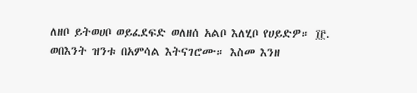ለዘቦ ይትወሀቦ ወይፈደፍድ ወለዘሰ አልቦ እለሂቦ የሀይድዎ። ፲፫. ወበእንት ዝንቱ በአምሳል እትናገሮሙ። እስመ እንዘ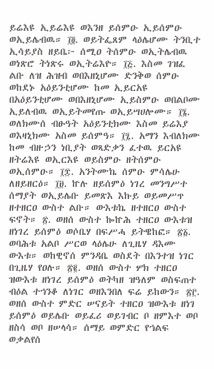ይሬእዩ ኢይሬእዩ ወእንዘ ይሰምዑ ኢይሰምዑ ወኢይሌብዉ። ፲፬. ወይትፌጸም ላዕሌሆሙ ትንቢተ ኢሳይያስ ዘይቤ፦ ሰሚዐ ትሰምዑ ወኢትሌብዉ ወነጽሮ ትነጽሩ ወኢትሬእዮ። ፲፭. እስመ ገዝፈ ልቡ ለዝ ሕዝብ ወበእዘኒሆሙ ድንቅወ ሰምዑ ወከደኑ አዕይንቲሆሙ ከመ ኢይርአዩ በአዕይንቲሆሙ ወበእዘኒሆሙ ኢይስምዑ ወበልቦሙ ኢይለብዉ ወኢይትመየጡ ወኢይሣሀሎሙ። ፲፮. ወለክሙሰ ብፁዓት አዕይንቲክሙ እስመ ይሬእያ ወእዛኒክሙ አስመ ይሰምዓ። ፲፯. አማን እብለክሙ ከመ ብዙኃን ነቢያት ወጻድቃን ፈተዉ ይርአዩ ዘትሬእዩ ወኢርእዩ ወይስምዑ ዘትሰምዑ ወኢሰምዑ። ፲፰. አንትሙኬ ሰምዑ ምሳሌሁ ለዘይዘርዕ። ፲፱. ኵሉ ዘይሰምዕ ነገረ መንግሥተ ሰማያት ወኢይሌቡ ይመጽእ እኩይ ወይመሥጥ ዘተዘርዐ ውስተ ልቡ። ውእቱኬ ዘተዘርዐ ውስተ ፍኖት። ፳. ወዘሰ ውስተ ኰኵሕ ተዘርዐ ውእቱዝ ዘነገረ ይሰምዕ ወሶቤሃ በፍሥሓ ይትዌከፎ። ፳፩. ወባሕቱ አልቦ ሥርወ ላዕሌሁ ለጊዜሃ ዳእሙ ውእቱ። ወከዊኖሰ ምንዳቤ ወስደት በእንተዝ ነገር በጊዜሃ የዐሉ። ፳፪. ወዘሰ ውስተ ሦክ ተዘርዐ ዝውእቱ ዘነገረ ይሰምዕ ወትካዘ ዝዓለም ወስፍጠተ ብዕል ተኀንቆ ለነገር ወዘእንበለ ፍሬ ይከውን። ፳፫. ወዘሰ ውስተ ምድር ሠናይት ተዘርዐ ዝውእቱ ዘነገ ይሰምዕ ወይሌቡ ወይፈሪ ወይገብር ቦ ዘምእተ ወቦ ዘስሳ ወቦ ዘሠላሳ። ሰማይ ወምድር የኀልፍ ወቃልየሰ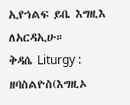ኢየኀልፍ ይቤ እግዚእ ለአርዳኢሁ።
ቅዳሴ Liturgy :
ዘባስልዮስ(እግዚኦ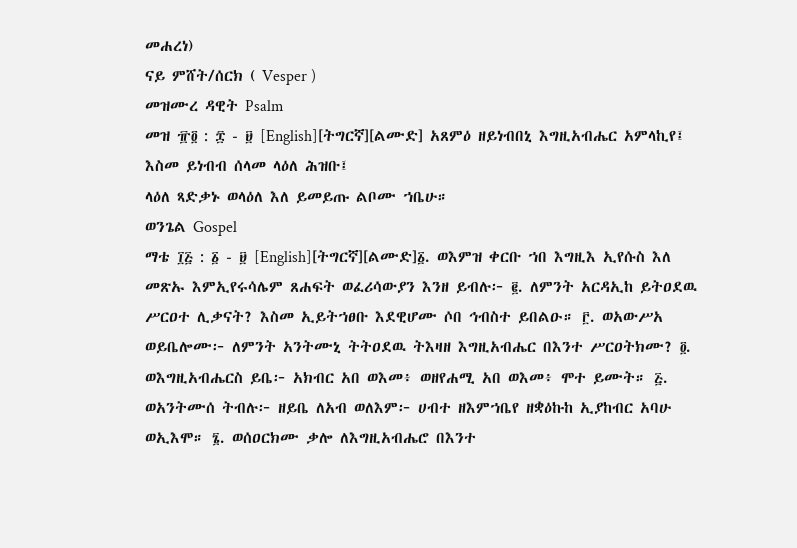መሐረነ)
ናይ ምሸት/ሰርክ ( Vesper )
መዝሙረ ዳዊት Psalm
መዝ ፹፬ : ፰ - ፱ [English][ትግርኛ][ልሙድ] አጸምዕ ዘይነብበኒ እግዚአብሔር አምላኪየ፤
እስመ ይነብብ ሰላመ ላዕለ ሕዝቡ፤
ላዕለ ጻድቃኑ ወላዕለ እለ ይመይጡ ልቦሙ ኀቤሁ።
ወንጌል Gospel
ማቴ ፲፭ : ፩ - ፱ [English][ትግርኛ][ልሙድ]፩. ወእምዝ ቀርቡ ኀበ እግዚእ ኢየሱስ እለ መጽኡ እምኢየሩሳሌም ጸሐፍት ወፈሪሳውያን እንዘ ይብሉ፦ ፪. ለምንት አርዳኢከ ይትዐደዉ ሥርዐተ ሊቃናት? እስመ ኢይትኀፀቡ እደዊሆሙ ሶበ ኅብስተ ይበልዑ። ፫. ወአውሥአ ወይቤሎሙ፦ ለምንት አንትሙኒ ትትዐደዉ ትእዛዘ እግዚአብሔር በእንተ ሥርዐትክሙ? ፬. ወእግዚአብሔርስ ይቤ፦ አክብር አበ ወእመ፥ ወዘየሐሚ አበ ወእመ፥ ሞተ ይሙት። ፭. ወአንትሙሰ ትብሉ፦ ዘይቤ ለአብ ወለእም፦ ሀብተ ዘእምኀቤየ ዘቋዕኩከ ኢያከብር አባሁ ወኢእሞ። ፮. ወሰዐርክሙ ቃሎ ለእግዚአብሔሮ በእንተ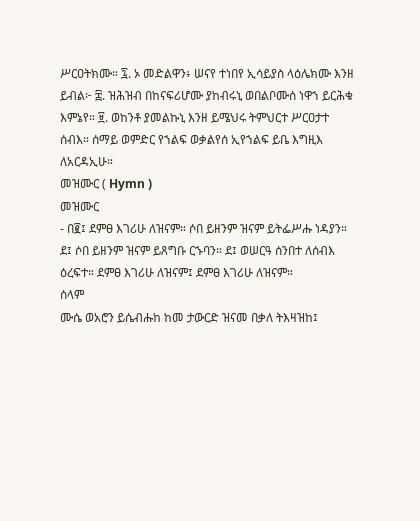ሥርዐትክሙ። ፯. ኦ መድልዋን፥ ሠናየ ተነበየ ኢሳይያስ ላዕሌክሙ እንዘ ይብል፦ ፰. ዝሕዝብ በከናፍሪሆሙ ያከብሩኒ ወበልቦሙሰ ነዋኀ ይርሕቁ እምኔየ። ፱. ወከንቶ ያመልኩኒ እንዘ ይሜህሩ ትምህርተ ሥርዐታተ ሰብእ። ሰማይ ወምድር የኀልፍ ወቃልየሰ ኢየኀልፍ ይቤ እግዚእ ለአርዳኢሁ።
መዝሙር ( Hymn )
መዝሙር
- በ፪፤ ደምፀ እገሪሁ ለዝናም። ሶበ ይዘንም ዝናም ይትፌሥሑ ነዳያን። ደ፤ ሶበ ይዘንም ዝናም ይጸግቡ ርኁባን። ደ፤ ወሠርዓ ሰንበተ ለሰብእ ዕረፍተ። ደምፀ እገሪሁ ለዝናም፤ ደምፀ እገሪሁ ለዝናም።
ሰላም
ሙሴ ወአሮን ይሴብሑከ ከመ ታውርድ ዝናመ በቃለ ትእዛዝከ፤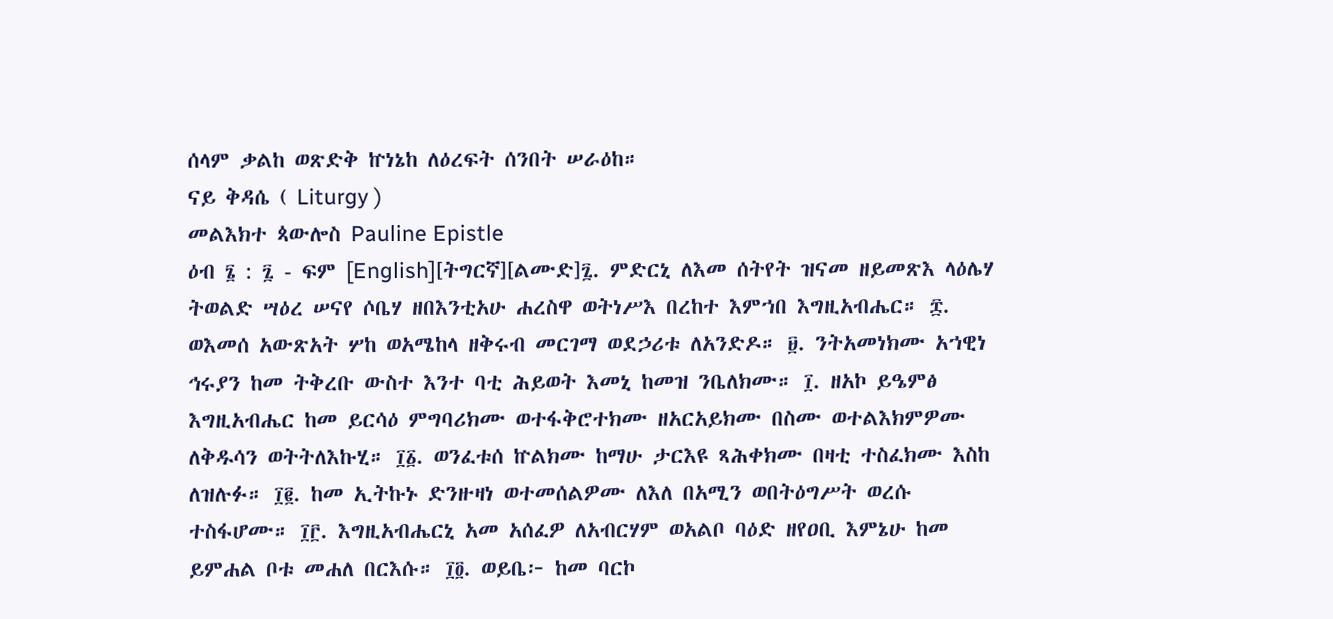ሰላም ቃልከ ወጽድቅ ኵነኔከ ለዕረፍት ሰንበት ሠራዕከ።
ናይ ቅዳሴ ( Liturgy )
መልእክተ ጳውሎስ Pauline Epistle
ዕብ ፮ : ፯ - ፍም [English][ትግርኛ][ልሙድ]፯. ምድርኒ ለእመ ሰትየት ዝናመ ዘይመጽእ ላዕሌሃ ትወልድ ሣዕረ ሠናየ ሶቤሃ ዘበእንቲአሁ ሐረስዋ ወትነሥእ በረከተ እምኀበ እግዚአብሔር። ፰. ወእመሰ አውጽአት ሦከ ወአሜከላ ዘቅሩብ መርገማ ወደኃሪቱ ለአንድዶ። ፱. ንትአመነክሙ አኀዊነ ኅሩያን ከመ ትቅረቡ ውስተ እንተ ባቲ ሕይወት እመኒ ከመዝ ንቤለክሙ። ፲. ዘአኮ ይዔምፅ እግዚአብሔር ከመ ይርሳዕ ምግባሪክሙ ወተፋቅሮተክሙ ዘአርአይክሙ በስሙ ወተልእክምዎሙ ለቅዱሳን ወትትለእኩሂ። ፲፩. ወንፈቱሰ ኵልክሙ ከማሁ ታርእዩ ጻሕቀክሙ በዛቲ ተስፈክሙ እስከ ለዝሉፉ። ፲፪. ከመ ኢትኩኑ ድንዙዛነ ወተመሰልዎሙ ለእለ በአሚን ወበትዕግሥት ወረሱ ተስፋሆሙ። ፲፫. እግዚአብሔርኒ አመ አሰፈዎ ለአብርሃም ወአልቦ ባዕድ ዘየዐቢ እምኔሁ ከመ ይምሐል ቦቱ መሐለ በርእሱ። ፲፬. ወይቤ፦ ከመ ባርኮ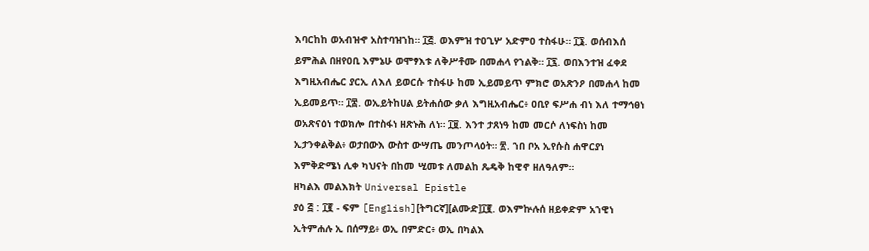እባርከከ ወአብዝኆ አስተባዝኀከ። ፲፭. ወእምዝ ተዐጊሦ አድምዐ ተስፋሁ። ፲፮. ወሰብእሰ ይምሕል በዘየዐቢ እምኔሁ ወሞፃእቱ ለቅሥቶሙ በመሐላ የኀልቅ። ፲፯. ወበእንተዝ ፈቀደ እግዚአብሔር ያርኢ ለእለ ይወርሱ ተስፋሁ ከመ ኢይመይጥ ምክሮ ወአጽንዖ በመሐላ ከመ ኢይመይጥ። ፲፰. ወኢይትከሀል ይትሐሰው ቃለ እግዚአብሔር፥ ዐቢየ ፍሥሐ ብነ እለ ተማኅፀነ ወአጽናዕነ ተወክሎ በተስፋነ ዘጽኑሕ ለነ። ፲፱. እንተ ታጸነዓ ከመ መርሶ ለነፍስነ ከመ ኢታንቀልቅል፥ ወታበውእ ውስተ ውሣጤ መንጦላዕት። ፳. ኀበ ቦአ ኢየሱስ ሐዋርያነ እምቅድሜነ ሊቀ ካህናት በከመ ሢመቱ ለመልከ ጼዴቅ ከዊኖ ዘለዓለም።
ዘካልእ መልእክት Universal Epistle
ያዕ ፭ : ፲፪ - ፍም [English][ትግርኛ][ልሙድ]፲፪. ወእምኵሉሰ ዘይቀድም አኀዊነ ኢትምሐሉ ኢ በሰማይ፥ ወኢ በምድር፥ ወኢ በካልእ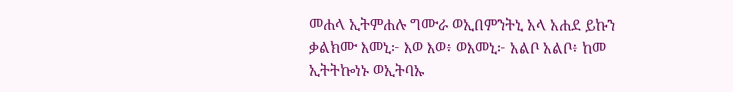መሐላ ኢትምሐሉ ግሙራ ወኢበምንትኒ አላ አሐደ ይኩን ቃልክሙ እመኒ፦ እወ እወ፥ ወእመኒ፦ አልቦ አልቦ፥ ከመ ኢትትኰነኑ ወኢትባኡ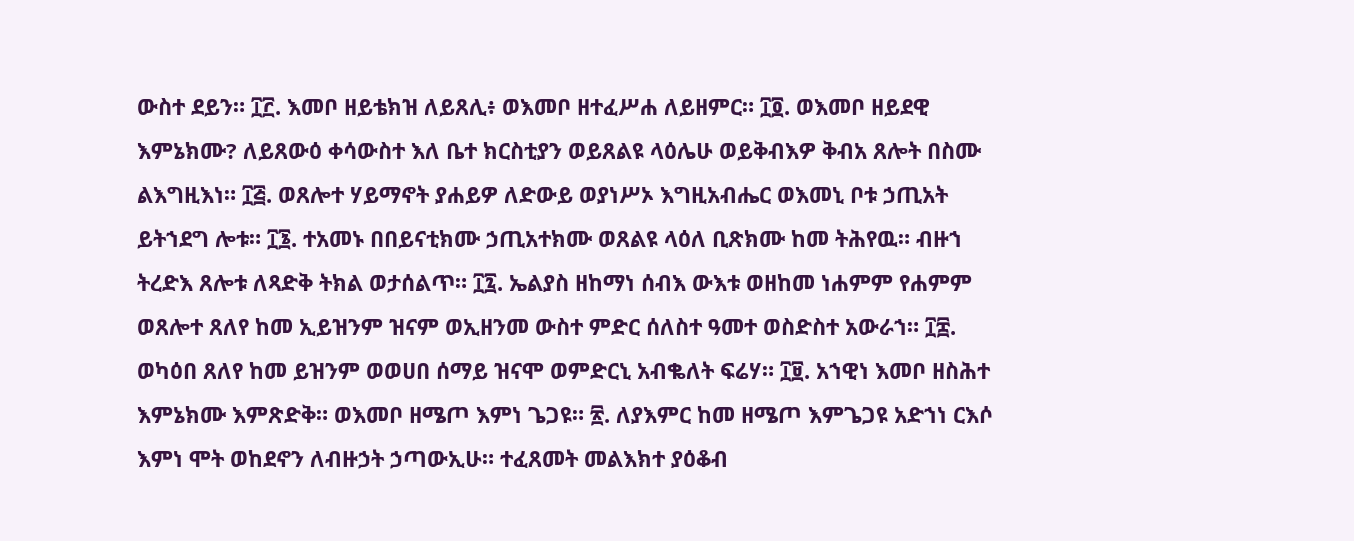ውስተ ደይን። ፲፫. እመቦ ዘይቴክዝ ለይጸሊ፥ ወእመቦ ዘተፈሥሐ ለይዘምር። ፲፬. ወእመቦ ዘይደዊ እምኔክሙ? ለይጸውዕ ቀሳውስተ እለ ቤተ ክርስቲያን ወይጸልዩ ላዕሌሁ ወይቅብእዎ ቅብአ ጸሎት በስሙ ልእግዚእነ። ፲፭. ወጸሎተ ሃይማኖት ያሐይዎ ለድውይ ወያነሥኦ እግዚአብሔር ወእመኒ ቦቱ ኃጢአት ይትኀደግ ሎቱ። ፲፮. ተአመኑ በበይናቲክሙ ኃጢአተክሙ ወጸልዩ ላዕለ ቢጽክሙ ከመ ትሕየዉ። ብዙኀ ትረድእ ጸሎቱ ለጻድቅ ትክል ወታሰልጥ። ፲፯. ኤልያስ ዘከማነ ሰብእ ውእቱ ወዘከመ ነሐምም የሐምም ወጸሎተ ጸለየ ከመ ኢይዝንም ዝናም ወኢዘንመ ውስተ ምድር ሰለስተ ዓመተ ወስድስተ አውራኀ። ፲፰. ወካዕበ ጸለየ ከመ ይዝንም ወወሀበ ሰማይ ዝናሞ ወምድርኒ አብቈለት ፍሬሃ። ፲፱. አኀዊነ እመቦ ዘስሕተ እምኔክሙ እምጽድቅ። ወእመቦ ዘሜጦ እምነ ጌጋዩ። ፳. ለያእምር ከመ ዘሜጦ እምጌጋዩ አድኀነ ርእሶ እምነ ሞት ወከደኖን ለብዙኃት ኃጣውኢሁ። ተፈጸመት መልእክተ ያዕቆብ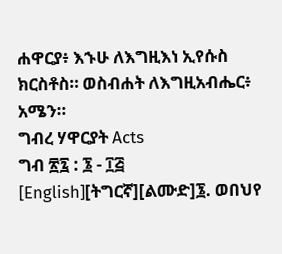ሐዋርያ፥ እኁሁ ለእግዚእነ ኢየሱስ ክርስቶስ። ወስብሐት ለእግዚአብሔር፥ አሜን።
ግብረ ሃዋርያት Acts
ግብ ፳፯ : ፮ - ፲፭ [English][ትግርኛ][ልሙድ]፮. ወበህየ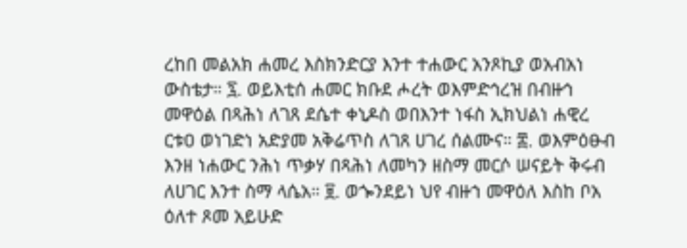ረከበ መልአክ ሐመረ እስክንድርያ እንተ ተሐውር አንጾኪያ ወአብአነ ውስቴታ። ፯. ወይእቲሰ ሐመር ክቡደ ሖረት ወእምድኅረዝ በብዙኅ መዋዕል በጻሕነ ለገጸ ደሴተ ቀኒዶስ ወበእንተ ነፋስ ኢክህልነ ሐዊረ ርቱዐ ወነገድነ አድያመ አቅሬጥስ ለገጸ ሀገረ ሰልሙና። ፰. ወእምዕፁብ እንዘ ነሐውር ንሕነ ጥቃሃ በጻሕነ ለመካን ዘስማ መርሶ ሠናይት ቅሩብ ለሀገር እንተ ስማ ላሴአ። ፱. ወጐንደይነ ህየ ብዙኀ መዋዕለ እስከ ቦአ ዕለተ ጾመ አይሁድ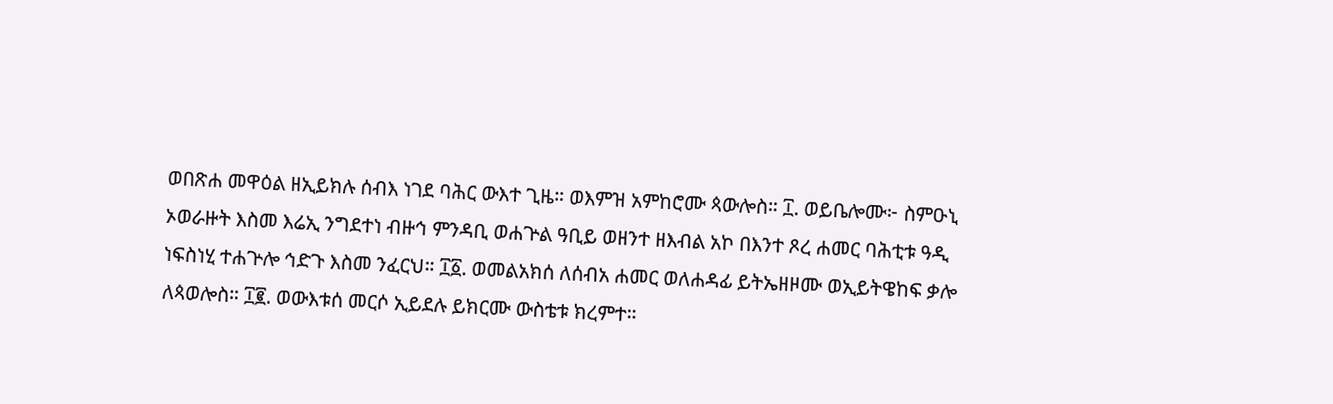ወበጽሐ መዋዕል ዘኢይክሉ ሰብእ ነገደ ባሕር ውእተ ጊዜ። ወእምዝ አምከሮሙ ጳውሎስ። ፲. ወይቤሎሙ፦ ስምዑኒ ኦወራዙት እስመ እሬኢ ንግደተነ ብዙኅ ምንዳቢ ወሐጕል ዓቢይ ወዘንተ ዘእብል አኮ በእንተ ጾረ ሐመር ባሕቲቱ ዓዲ ነፍስነሂ ተሐጕሎ ኅድጉ እስመ ንፈርህ። ፲፩. ወመልአክሰ ለሰብአ ሐመር ወለሐዳፊ ይትኤዘዞሙ ወኢይትዌከፍ ቃሎ ለጳወሎስ። ፲፪. ወውእቱሰ መርሶ ኢይደሉ ይክርሙ ውስቴቱ ክረምተ።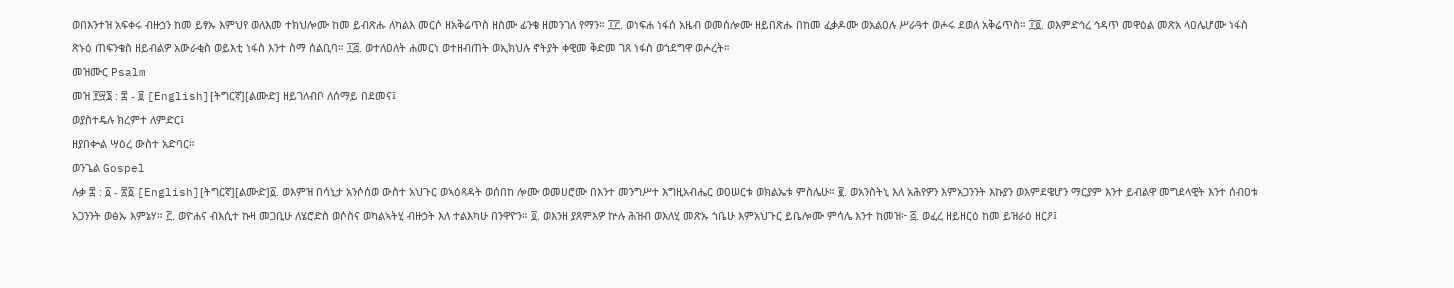ወበእንተዝ አፍቀሩ ብዙኃን ከመ ይፃኡ እምህየ ወለእመ ተክህሎሙ ከመ ይብጽሑ ለካልእ መርሶ ዘአቅሬጥስ ዘስሙ ፊንቄ ዘመንገለ የማን። ፲፫. ወነፍሐ ነፋሰ አዜብ ወመሰሎሙ ዘይበጽሑ በከመ ፈቃዶሙ ወአልዐሉ ሥራዓተ ወሖሩ ደወለ አቅሬጥስ። ፲፬. ወእምድኅረ ኅዳጥ መዋዕል መጽአ ላዐሌሆሙ ነፋስ ጽኑዕ ጠፍንቄስ ዘይብልዎ አውራቂስ ወይእቲ ነፋስ እንተ ስማ ሰልቢባ። ፲፭. ወተለዐለት ሐመርነ ወተዘብጠት ወኢክህሉ ኖትያት ቀዊመ ቅድመ ገጸ ነፋስ ወኀደግዋ ወሖረት።
መዝሙር Psalm
መዝ ፻፵፮ : ፰ - ፱ [English][ትግርኛ][ልሙድ] ዘይገለብቦ ለሰማይ በደመና፤
ወያስተዴሉ ክረምተ ለምድር፤
ዘያበቍል ሣዕረ ውስተ አድባር።
ወንጌል Gospel
ሉቃ ፰ : ፩ - ፳፩ [English][ትግርኛ][ልሙድ]፩. ወእምዝ በሳኒታ አንሶሰወ ውስተ አህጉር ወኣዕጻዳት ወሰበከ ሎሙ ወመሀሮሙ በእንተ መንግሥተ እግዚአብሔር ወዐሠርቱ ወክልኤቱ ምስሌሁ። ፪. ወአንስትኒ እለ አሕየዎን እምአጋንንት እኩያን ወእምደዌሆን ማርያም እንተ ይብልዋ መግደላዊት እንተ ሰብዐቱ አጋንንት ወፅኡ እምኔሃ። ፫. ወዮሐና ብእሲተ ኩዛ መጋቢሁ ለሄሮድስ ወሶስና ወካልኣትሂ ብዙኃት እለ ተልእካሁ በንዋዮን። ፬. ወእንዘ ያጸምእዎ ኵሉ ሕዝብ ወእለሂ መጽኡ ኀቤሁ እምአህጉር ይቤሎሙ ምሳሌ እንተ ከመዝ፦ ፭. ወፈረ ዘይዘርዕ ከመ ይዝራዕ ዘርዖ፤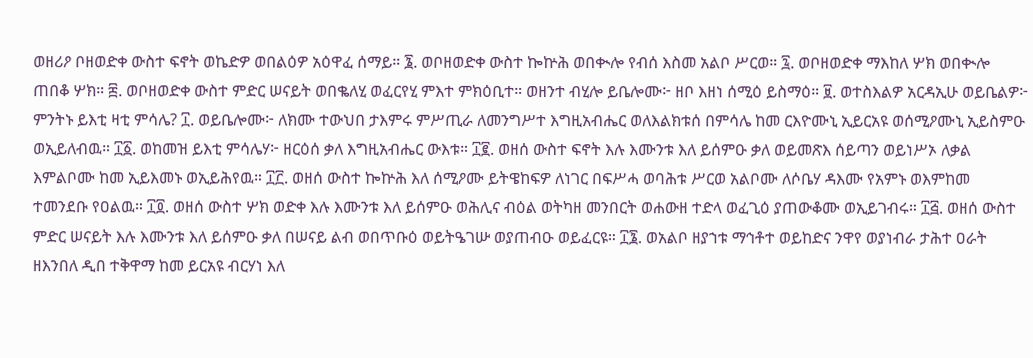ወዘሪዖ ቦዘወድቀ ውስተ ፍኖት ወኬድዎ ወበልዕዎ አዕዋፈ ሰማይ። ፮. ወቦዘወድቀ ውስተ ኰኵሕ ወበቊሎ የብሰ እስመ አልቦ ሥርወ። ፯. ወቦዘወድቀ ማእከለ ሦክ ወበቊሎ ጠበቆ ሦክ። ፰. ወቦዘወድቀ ውስተ ምድር ሠናይት ወበቈለሂ ወፈርየሂ ምእተ ምክዕቢተ። ወዘንተ ብሂሎ ይቤሎሙ፦ ዘቦ እዘነ ሰሚዕ ይስማዕ። ፱. ወተስእልዎ አርዳኢሁ ወይቤልዎ፦ ምንትኑ ይእቲ ዛቲ ምሳሌ? ፲. ወይቤሎሙ፦ ለክሙ ተውህበ ታእምሩ ምሥጢራ ለመንግሥተ እግዚአብሔር ወለእልክቱሰ በምሳሌ ከመ ርእዮሙኒ ኢይርአዩ ወሰሚዖሙኒ ኢይስምዑ ወኢይለብዉ። ፲፩. ወከመዝ ይእቲ ምሳሌሃ፦ ዘርዕሰ ቃለ እግዚአብሔር ውእቱ። ፲፪. ወዘሰ ውስተ ፍኖት እሉ እሙንቱ እለ ይሰምዑ ቃለ ወይመጽእ ሰይጣን ወይነሥኦ ለቃል እምልቦሙ ከመ ኢይእመኑ ወኢይሕየዉ። ፲፫. ወዘሰ ውስተ ኰኵሕ እለ ሰሚዖሙ ይትዌከፍዎ ለነገር በፍሥሓ ወባሕቱ ሥርወ አልቦሙ ለሶቤሃ ዳእሙ የአምኑ ወእምከመ ተመንደቡ የዐልዉ። ፲፬. ወዘሰ ውስተ ሦክ ወድቀ እሉ እሙንቱ እለ ይሰምዑ ወሕሊና ብዕል ወትካዘ መንበርት ወሐውዘ ተድላ ወፈጊዕ ያጠውቆሙ ወኢይገብሩ። ፲፭. ወዘሰ ውስተ ምድር ሠናይት እሉ እሙንቱ እለ ይሰምዑ ቃለ በሠናይ ልብ ወበጥቡዕ ወይትዔገሡ ወያጠብዑ ወይፈርዩ። ፲፮. ወአልቦ ዘያኀቱ ማኅቶተ ወይከድና ንዋየ ወያነብራ ታሕተ ዐራት ዘእንበለ ዲበ ተቅዋማ ከመ ይርአዩ ብርሃነ እለ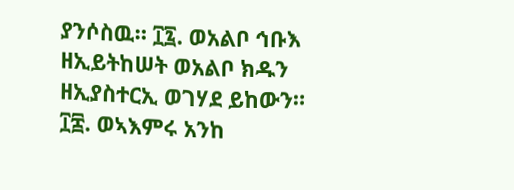ያንሶስዉ። ፲፯. ወአልቦ ኅቡእ ዘኢይትከሠት ወአልቦ ክዱን ዘኢያስተርኢ ወገሃደ ይከውን። ፲፰. ወኣእምሩ አንከ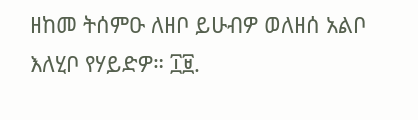ዘከመ ትሰምዑ ለዘቦ ይሁብዎ ወለዘሰ አልቦ እለሂቦ የሃይድዎ። ፲፱.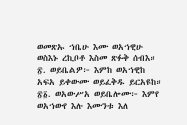ወመጽኡ ኀቤሁ እሙ ወአኀዊሁ ወስእኑ ረኪቦቶ እስመ ጽፉቅ ሰብእ። ፳. ወይቤልዎ፦ እምከ ወአኀዊከ አፍአ ይቀውሙ ወይፈቅዱ ይርአዩከ። ፳፩. ወአውሥአ ወይቤሎሙ፦ እምየ ወአኀውየ እሉ እሙንቱ እለ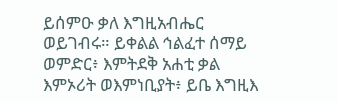ይሰምዑ ቃለ እግዚአብሔር ወይገብሩ። ይቀልል ኅልፈተ ሰማይ ወምድር፥ እምትደቅ አሐቲ ቃል እምኦሪት ወእምነቢያት፥ ይቤ እግዚእ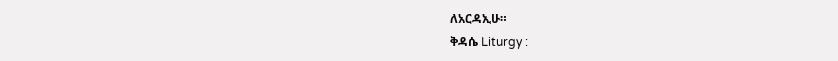ለአርዳኢሁ።
ቅዳሴ Liturgy :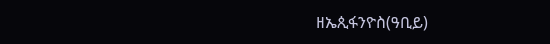ዘኤጲፋንዮስ(ዓቢይ)